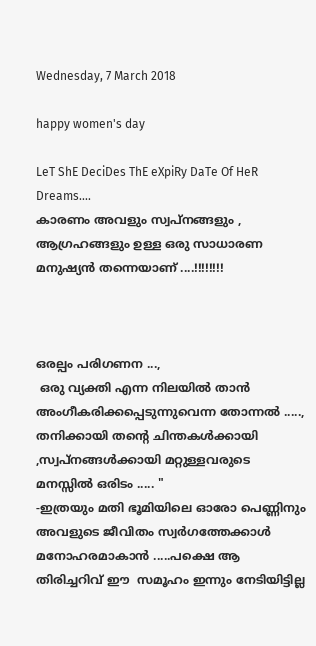Wednesday, 7 March 2018

happy women's day

LeT ShE DeciDes ThE eXpiRy DaTe Of HeR Dreams....
കാരണം അവളും സ്വപ്നങ്ങളും , ആഗ്രഹങ്ങളും ഉള്ള ഒരു സാധാരണ മനുഷ്യൻ തന്നെയാണ് ....!!!!!!!!



ഒരല്പം പരിഗണന ...,
 ഒരു വ്യക്തി എന്ന നിലയിൽ താൻ അംഗീകരിക്കപ്പെടുന്നുവെന്ന തോന്നൽ ....., തനിക്കായി തന്റെ ചിന്തകൾക്കായി ,സ്വപ്നങ്ങൾക്കായി മറ്റുള്ളവരുടെ മനസ്സിൽ ഒരിടം ..... "
-ഇത്രയും മതി ഭൂമിയിലെ ഓരോ പെണ്ണിനും അവളുടെ ജീവിതം സ്വർഗത്തേക്കാൾ മനോഹരമാകാൻ .....പക്ഷെ ആ തിരിച്ചറിവ് ഈ  സമൂഹം ഇന്നും നേടിയിട്ടില്ല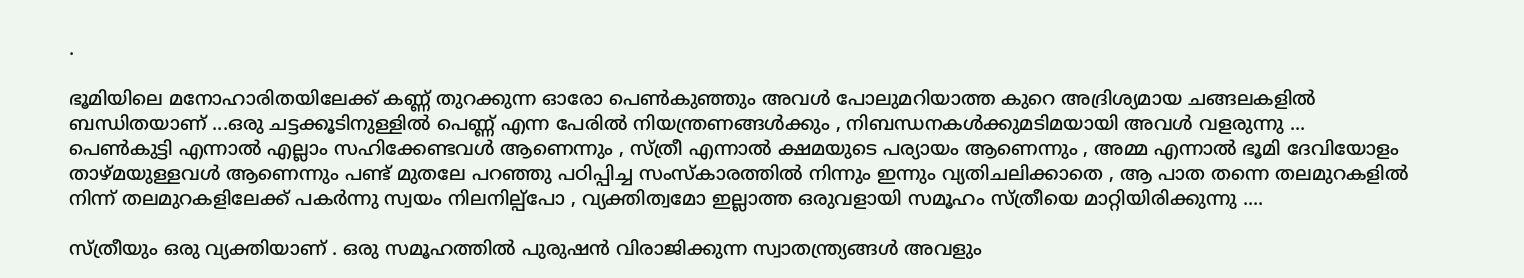.

ഭൂമിയിലെ മനോഹാരിതയിലേക്ക് കണ്ണ് തുറക്കുന്ന ഓരോ പെൺകുഞ്ഞും അവൾ പോലുമറിയാത്ത കുറെ അദ്രിശ്യമായ ചങ്ങലകളിൽ ബന്ധിതയാണ് ...ഒരു ചട്ടക്കൂടിനുള്ളിൽ പെണ്ണ് എന്ന പേരിൽ നിയന്ത്രണങ്ങൾക്കും , നിബന്ധനകൾക്കുമടിമയായി അവൾ വളരുന്നു ...
പെൺകുട്ടി എന്നാൽ എല്ലാം സഹിക്കേണ്ടവൾ ആണെന്നും , സ്ത്രീ എന്നാൽ ക്ഷമയുടെ പര്യായം ആണെന്നും , അമ്മ എന്നാൽ ഭൂമി ദേവിയോളം താഴ്മയുള്ളവൾ ആണെന്നും പണ്ട് മുതലേ പറഞ്ഞു പഠിപ്പിച്ച സംസ്കാരത്തിൽ നിന്നും ഇന്നും വ്യതിചലിക്കാതെ , ആ പാത തന്നെ തലമുറകളിൽ നിന്ന് തലമുറകളിലേക്ക് പകർന്നു സ്വയം നിലനില്പ്പോ , വ്യക്തിത്വമോ ഇല്ലാത്ത ഒരുവളായി സമൂഹം സ്ത്രീയെ മാറ്റിയിരിക്കുന്നു ....

സ്ത്രീയും ഒരു വ്യക്തിയാണ് . ഒരു സമൂഹത്തിൽ പുരുഷൻ വിരാജിക്കുന്ന സ്വാതന്ത്ര്യങ്ങൾ അവളും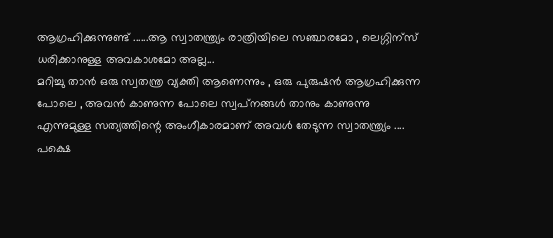ആഗ്രഹിക്കുന്നുണ്ട് ......ആ സ്വാതന്ത്ര്യം രാത്രിയിലെ സഞ്ചാരമോ , ലെഗ്ഗിന്സ് ധരിക്കാനുള്ള അവകാശമോ അല്ല...
മറിച്ചു താൻ ഒരു സ്വതന്ത്ര വ്യക്തി ആണെന്നും , ഒരു പുരുഷൻ ആഗ്രഹിക്കുന്ന പോലെ , അവൻ കാണുന്ന പോലെ സ്വപ്‌നങ്ങൾ താനും കാണുന്നു എന്നുമുള്ള സത്യത്തിന്റെ അംഗീകാരമാണ് അവൾ തേടുന്ന സ്വാതന്ത്ര്യം ....
പക്ഷെ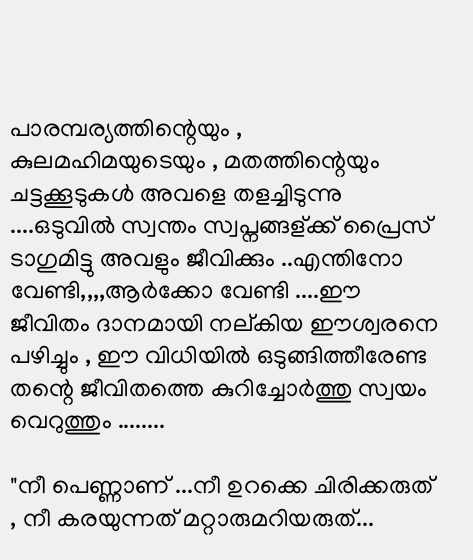പാരമ്പര്യത്തിന്റെയും , കുലമഹിമയുടെയും , മതത്തിന്റെയും ചട്ടക്കൂടുകൾ അവളെ തളച്ചിടുന്നു ....ഒടുവിൽ സ്വന്തം സ്വപ്നങ്ങള്ക്ക് പ്രൈസ് ടാഗുമിട്ടു അവളും ജീവിക്കും ..എന്തിനോ വേണ്ടി,,,,ആർക്കോ വേണ്ടി ....ഈ ജീവിതം ദാനമായി നല്കിയ ഈശ്വരനെ പഴിച്ചും , ഈ വിധിയിൽ ഒടുങ്ങിത്തീരേണ്ട തന്റെ ജീവിതത്തെ കുറിച്ചോർത്തു സ്വയം വെറുത്തും ........

"നീ പെണ്ണാണ് ...നീ ഉറക്കെ ചിരിക്കരുത് , നീ കരയുന്നത് മറ്റാരുമറിയരുത്...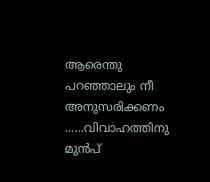ആരെന്തു പറഞ്ഞാലും നീ അനുസരിക്കണം ......വിവാഹത്തിനു മുൻപ്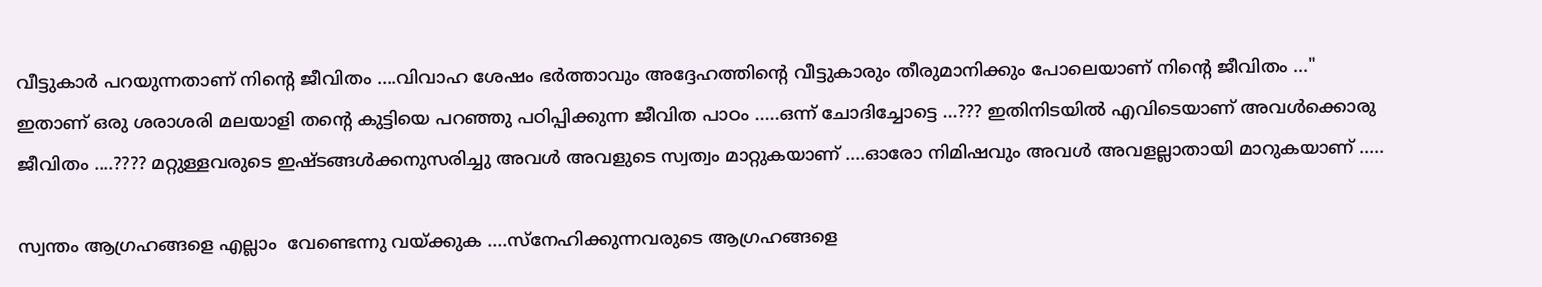വീട്ടുകാർ പറയുന്നതാണ് നിന്റെ ജീവിതം ....വിവാഹ ശേഷം ഭർത്താവും അദ്ദേഹത്തിന്റെ വീട്ടുകാരും തീരുമാനിക്കും പോലെയാണ് നിന്റെ ജീവിതം ..."
ഇതാണ് ഒരു ശരാശരി മലയാളി തന്റെ കുട്ടിയെ പറഞ്ഞു പഠിപ്പിക്കുന്ന ജീവിത പാഠം .....ഒന്ന് ചോദിച്ചോട്ടെ ...??? ഇതിനിടയിൽ എവിടെയാണ് അവൾക്കൊരു ജീവിതം ....???? മറ്റുള്ളവരുടെ ഇഷ്ടങ്ങൾക്കനുസരിച്ചു അവൾ അവളുടെ സ്വത്വം മാറ്റുകയാണ് ....ഓരോ നിമിഷവും അവൾ അവളല്ലാതായി മാറുകയാണ് .....

സ്വന്തം ആഗ്രഹങ്ങളെ എല്ലാം  വേണ്ടെന്നു വയ്ക്കുക ....സ്നേഹിക്കുന്നവരുടെ ആഗ്രഹങ്ങളെ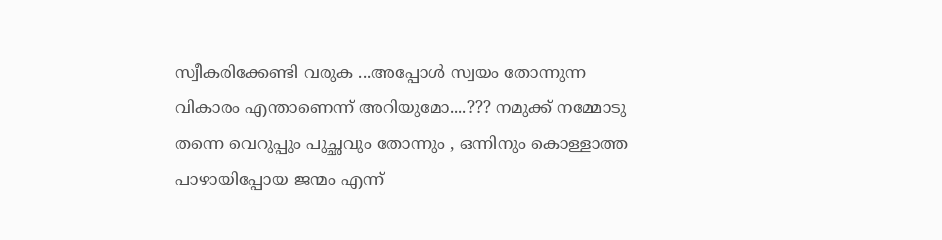സ്വീകരിക്കേണ്ടി വരുക ...അപ്പോൾ സ്വയം തോന്നുന്ന വികാരം എന്താണെന്ന് അറിയുമോ....??? നമുക്ക് നമ്മോടു തന്നെ വെറുപ്പും പുച്ഛവും തോന്നും , ഒന്നിനും കൊള്ളാത്ത പാഴായിപ്പോയ ജന്മം എന്ന്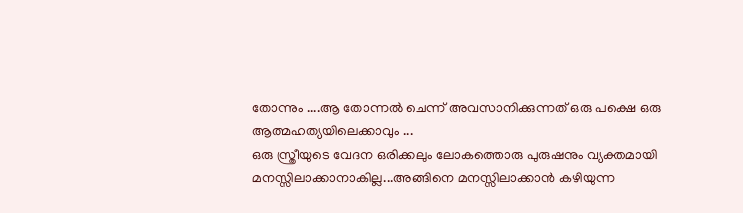തോന്നും ....ആ തോന്നൽ ചെന്ന് അവസാനിക്കുന്നത് ഒരു പക്ഷെ ഒരു ആത്മഹത്യയിലെക്കാവും ...
ഒരു സ്ത്രീയുടെ വേദന ഒരിക്കലും ലോകത്തൊരു പുരുഷനും വ്യക്തമായി മനസ്സിലാക്കാനാകില്ല...അങ്ങിനെ മനസ്സിലാക്കാൻ കഴിയുന്ന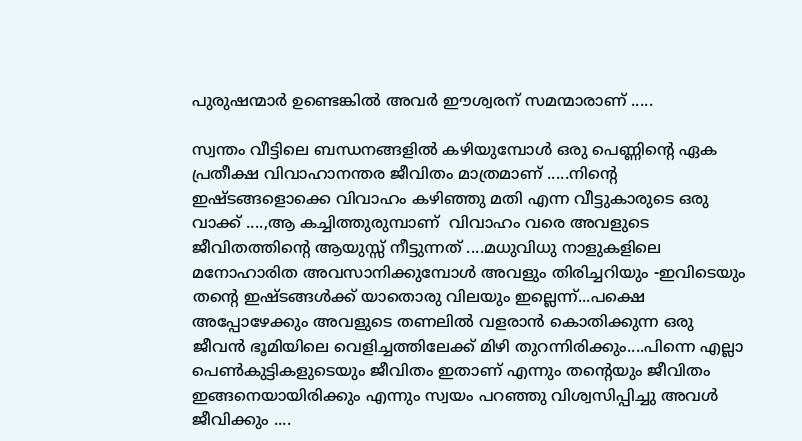പുരുഷന്മാർ ഉണ്ടെങ്കിൽ അവർ ഈശ്വരന് സമന്മാരാണ് .....

സ്വന്തം വീട്ടിലെ ബന്ധനങ്ങളിൽ കഴിയുമ്പോൾ ഒരു പെണ്ണിന്റെ ഏക പ്രതീക്ഷ വിവാഹാനന്തര ജീവിതം മാത്രമാണ് .....നിന്റെ ഇഷ്ടങ്ങളൊക്കെ വിവാഹം കഴിഞ്ഞു മതി എന്ന വീട്ടുകാരുടെ ഒരു വാക്ക് ....,ആ കച്ചിത്തുരുമ്പാണ്  വിവാഹം വരെ അവളുടെ ജീവിതത്തിന്റെ ആയുസ്സ് നീട്ടുന്നത് ....മധുവിധു നാളുകളിലെ മനോഹാരിത അവസാനിക്കുമ്പോൾ അവളും തിരിച്ചറിയും -ഇവിടെയും തന്റെ ഇഷ്ടങ്ങൾക്ക് യാതൊരു വിലയും ഇല്ലെന്ന്...പക്ഷെ അപ്പോഴേക്കും അവളുടെ തണലിൽ വളരാൻ കൊതിക്കുന്ന ഒരു ജീവൻ ഭൂമിയിലെ വെളിച്ചത്തിലേക്ക് മിഴി തുറന്നിരിക്കും....പിന്നെ എല്ലാ പെൺകുട്ടികളുടെയും ജീവിതം ഇതാണ് എന്നും തന്റെയും ജീവിതം ഇങ്ങനെയായിരിക്കും എന്നും സ്വയം പറഞ്ഞു വിശ്വസിപ്പിച്ചു അവൾ ജീവിക്കും ....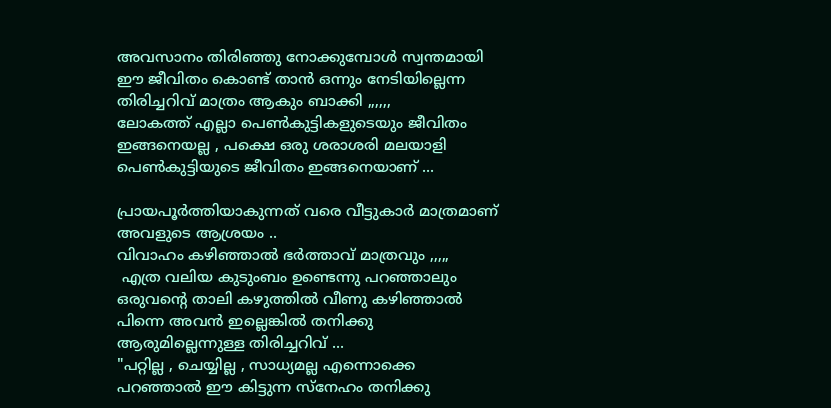അവസാനം തിരിഞ്ഞു നോക്കുമ്പോൾ സ്വന്തമായി ഈ ജീവിതം കൊണ്ട് താൻ ഒന്നും നേടിയില്ലെന്ന തിരിച്ചറിവ് മാത്രം ആകും ബാക്കി ,,,,,,
ലോകത്ത് എല്ലാ പെൺകുട്ടികളുടെയും ജീവിതം ഇങ്ങനെയല്ല , പക്ഷെ ഒരു ശരാശരി മലയാളി പെൺകുട്ടിയുടെ ജീവിതം ഇങ്ങനെയാണ് ...

പ്രായപൂർത്തിയാകുന്നത് വരെ വീട്ടുകാർ മാത്രമാണ് അവളുടെ ആശ്രയം ..
വിവാഹം കഴിഞ്ഞാൽ ഭർത്താവ് മാത്രവും ,,,,,
 എത്ര വലിയ കുടുംബം ഉണ്ടെന്നു പറഞ്ഞാലും ഒരുവന്റെ താലി കഴുത്തിൽ വീണു കഴിഞ്ഞാൽ പിന്നെ അവൻ ഇല്ലെങ്കിൽ തനിക്കു ആരുമില്ലെന്നുള്ള തിരിച്ചറിവ് ...
"പറ്റില്ല , ചെയ്യില്ല , സാധ്യമല്ല എന്നൊക്കെ പറഞ്ഞാൽ ഈ കിട്ടുന്ന സ്നേഹം തനിക്കു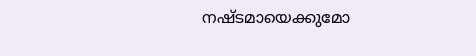നഷ്ടമായെക്കുമോ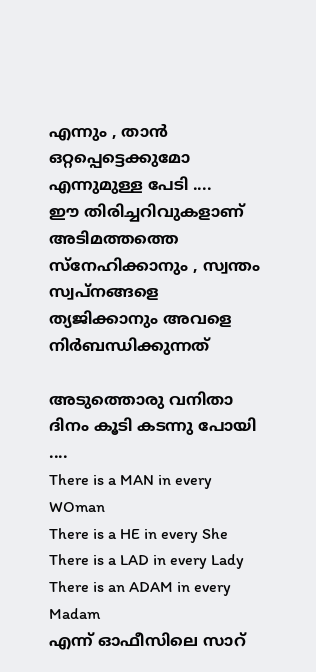എന്നും , താൻ ഒറ്റപ്പെട്ടെക്കുമോ എന്നുമുള്ള പേടി ....
ഈ തിരിച്ചറിവുകളാണ് അടിമത്തത്തെ സ്നേഹിക്കാനും , സ്വന്തം സ്വപ്നങ്ങളെ ത്യജിക്കാനും അവളെ നിർബന്ധിക്കുന്നത്‌

അടുത്തൊരു വനിതാ ദിനം കൂടി കടന്നു പോയി ....
There is a MAN in every WOman
There is a HE in every She
There is a LAD in every Lady
There is an ADAM in every Madam
എന്ന് ഓഫീസിലെ സാറ്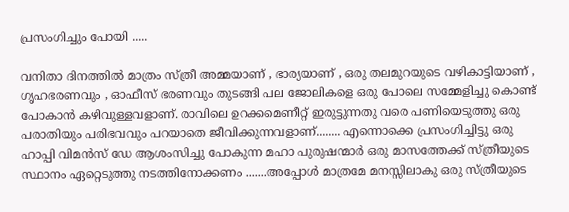പ്രസംഗിച്ചും പോയി .....

വനിതാ ദിനത്തിൽ മാത്രം സ്ത്രീ അമ്മയാണ് , ഭാര്യയാണ് , ഒരു തലമുറയുടെ വഴികാട്ടിയാണ് , ഗൃഹഭരണവും , ഓഫീസ് ഭരണവും തുടങ്ങി പല ജോലികളെ ഒരു പോലെ സമ്മേളിച്ചു കൊണ്ട് പോകാൻ കഴിവുള്ളവളാണ്. രാവിലെ ഉറക്കമെണീറ്റ് ഇരുട്ടുന്നതു വരെ പണിയെടുത്തു ഒരു പരാതിയും പരിഭവവും പറയാതെ ജീവിക്കുന്നവളാണ്........ എന്നൊക്കെ പ്രസംഗിച്ചിട്ടു ഒരു ഹാപ്പി വിമൻസ് ഡേ ആശംസിച്ചു പോകുന്ന മഹാ പുരുഷന്മാർ ഒരു മാസത്തേക്ക് സ്ത്രീയുടെ സ്ഥാനം ഏറ്റെടുത്തു നടത്തിനോക്കണം .......അപ്പോൾ മാത്രമേ മനസ്സിലാകു ഒരു സ്ത്രീയുടെ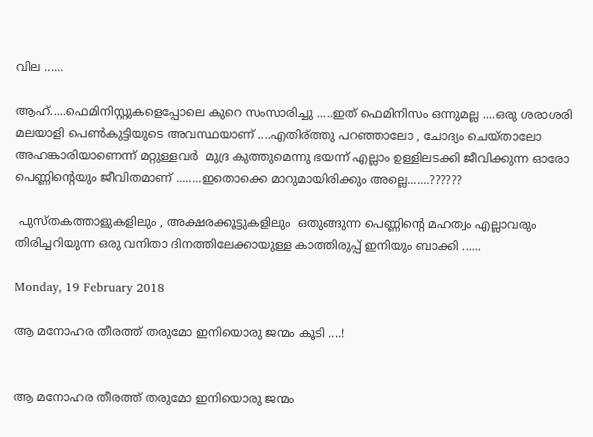വില ......

ആഹ്.....ഫെമിനിസ്റ്റുകളെപ്പോലെ കുറെ സംസാരിച്ചു .....ഇത് ഫെമിനിസം ഒന്നുമല്ല ....ഒരു ശരാശരി മലയാളി പെൺകുട്ടിയുടെ അവസ്ഥയാണ് ....എതിര്ത്തു പറഞ്ഞാലോ , ചോദ്യം ചെയ്താലോ അഹങ്കാരിയാണെന്ന് മറ്റുള്ളവർ  മുദ്ര കുത്തുമെന്നു ഭയന്ന് എല്ലാം ഉള്ളിലടക്കി ജീവിക്കുന്ന ഓരോ പെണ്ണിന്റെയും ജീവിതമാണ് ........ഇതൊക്കെ മാറുമായിരിക്കും അല്ലെ.......??????

 പുസ്തകത്താളുകളിലും , അക്ഷരക്കൂട്ടുകളിലും  ഒതുങ്ങുന്ന പെണ്ണിന്റെ മഹത്വം എല്ലാവരും തിരിച്ചറിയുന്ന ഒരു വനിതാ ദിനത്തിലേക്കായുള്ള കാത്തിരുപ്പ് ഇനിയും ബാക്കി ......

Monday, 19 February 2018

ആ മനോഹര തീരത്ത് തരുമോ ഇനിയൊരു ജന്മം കൂടി ....!


ആ മനോഹര തീരത്ത് തരുമോ ഇനിയൊരു ജന്മം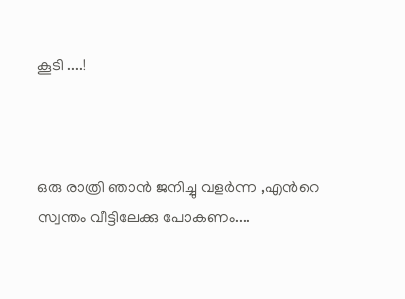കൂടി ....!



ഒരു രാത്രി ഞാൻ ജനിച്ചു വളർന്ന ,എന്‍റെ
സ്വന്തം വീട്ടിലേക്കു പോകണം....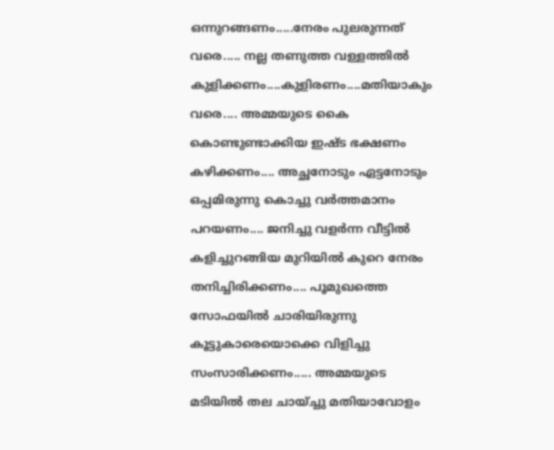ഒന്നുറങ്ങണം.....നേരം പുലരുന്നത് വരെ..... നല്ല തണുത്ത വള്ളത്തിൽ കുളിക്കണം....കുളിരണം....മതിയാകും വരെ.... അമ്മയുടെ കൈ കൊണ്ടുണ്ടാക്കിയ ഇഷ്ട ഭക്ഷണം കഴിക്കണം.... അച്ഛനോടും ഏട്ടനോടും ഒപ്പമിരുന്നു കൊച്ചു വർത്തമാനം പറയണം.... ജനിച്ചു വളർന്ന വീട്ടിൽ കളിച്ചുറങ്ങിയ മുറിയിൽ കുറെ നേരം തനിച്ചിരിക്കണം.... പൂമുഖത്തെ സോഫയിൽ ചാരിയിരുന്നു കൂട്ടുകാരെയൊക്കെ വിളിച്ചു സംസാരിക്കണം..... അമ്മയുടെ മടിയിൽ തല ചായ്ച്ചു മതിയാവോളം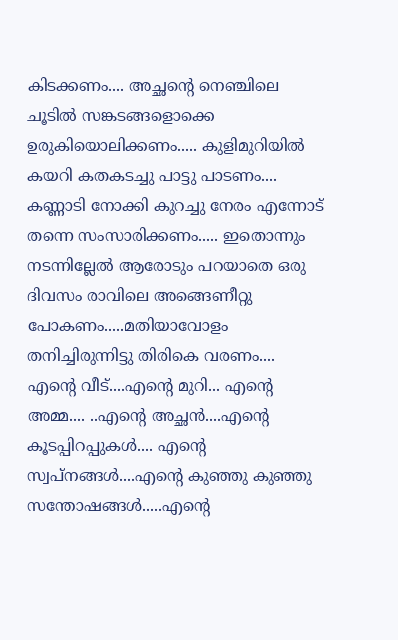കിടക്കണം.... അച്ഛന്റെ നെഞ്ചിലെ ചൂടിൽ സങ്കടങ്ങളൊക്കെ ഉരുകിയൊലിക്കണം..... കുളിമുറിയിൽ കയറി കതകടച്ചു പാട്ടു പാടണം.... കണ്ണാടി നോക്കി കുറച്ചു നേരം എന്നോട് തന്നെ സംസാരിക്കണം..... ഇതൊന്നും നടന്നില്ലേൽ ആരോടും പറയാതെ ഒരു ദിവസം രാവിലെ അങ്ങെണീറ്റു പോകണം.....മതിയാവോളം തനിച്ചിരുന്നിട്ടു തിരികെ വരണം.... എന്‍റെ വീട്....എന്‍റെ മുറി... എന്‍റെ അമ്മ.... ..എന്‍റെ അച്ഛൻ....എന്‍റെ കൂടപ്പിറപ്പുകൾ.... എന്‍റെ സ്വപ്‌നങ്ങൾ....എന്‍റെ കുഞ്ഞു കുഞ്ഞു സന്തോഷങ്ങൾ.....എന്‍റെ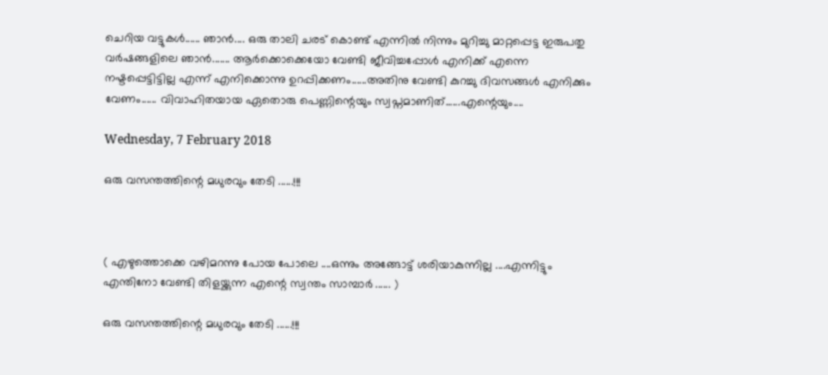ചെറിയ വട്ടുകൾ...... ഞാൻ.... ഒരു താലി ചരട് കൊണ്ട് എന്നിൽ നിന്നും മുറിച്ചു മാറ്റപ്പെട്ട ഇരുപതു വർഷങ്ങളിലെ ഞാൻ....... ആർക്കൊക്കെയോ വേണ്ടി ജീവിച്ചപ്പോൾ എനിക്ക് എന്നെ നഷ്ടപ്പെട്ടിട്ടില്ല എന്ന് എനിക്കൊന്നു ഉറപ്പിക്കണം......അതിനു വേണ്ടി കുറച്ചു ദിവസങ്ങൾ എനിക്കും വേണം...... വിവാഹിതയായ ഏതൊരു പെണ്ണിന്റെയും സ്വപ്നമാണിത്......എന്റെയും....

Wednesday, 7 February 2018

ഒരു വസന്തത്തിന്റെ മധുരവും തേടി ......!!!



( എഴുത്തൊക്കെ വഴിമറന്നു പോയ പോലെ ....ഒന്നും അങ്ങോട്ട് ശരിയാകുന്നില്ല ....എന്നിട്ടും എന്തിനോ വേണ്ടി തിളയ്ക്കുന്ന എന്റെ സ്വന്തം സാമ്പാർ ...... )

ഒരു വസന്തത്തിന്റെ മധുരവും തേടി ......!!!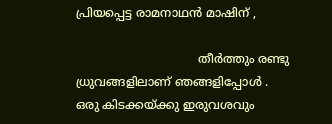പ്രിയപ്പെട്ട രാമനാഥൻ മാഷിന് ,

                                 തീർത്തും രണ്ടു ധ്രുവങ്ങളിലാണ് ഞങ്ങളിപ്പോൾ . ഒരു കിടക്കയ്ക്കു ഇരുവശവും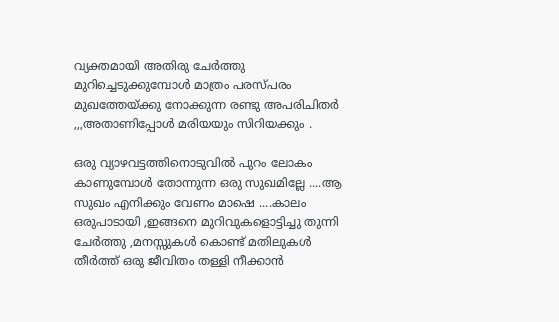വ്യക്തമായി അതിരു ചേർത്തു മുറിച്ചെടുക്കുമ്പോൾ മാത്രം പരസ്പരം മുഖത്തേയ്ക്കു നോക്കുന്ന രണ്ടു അപരിചിതർ ,,,അതാണിപ്പോൾ മരിയയും സിറിയക്കും .

ഒരു വ്യാഴവട്ടത്തിനൊടുവിൽ പുറം ലോകം കാണുമ്പോൾ തോന്നുന്ന ഒരു സുഖമില്ലേ ....ആ സുഖം എനിക്കും വേണം മാഷെ ....കാലം ഒരുപാടായി ,ഇങ്ങനെ മുറിവുകളൊട്ടിച്ചു തുന്നി ചേർത്തു ,മനസ്സുകൾ കൊണ്ട് മതിലുകൾ തീർത്ത് ഒരു ജീവിതം തള്ളി നീക്കാൻ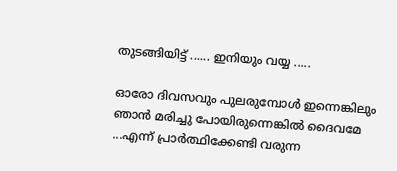തുടങ്ങിയിട്ട് ...... ഇനിയും വയ്യ .....

ഓരോ ദിവസവും പുലരുമ്പോൾ ഇന്നെങ്കിലും ഞാൻ മരിച്ചു പോയിരുന്നെങ്കിൽ ദൈവമേ ...എന്ന് പ്രാർത്ഥിക്കേണ്ടി വരുന്ന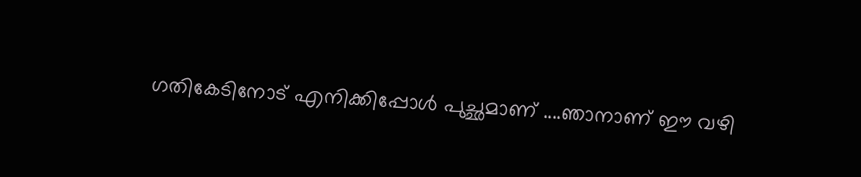ഗതികേടിനോട് എനിക്കിപ്പോൾ പുച്ഛമാണ് ....ഞാനാണ് ഈ വഴി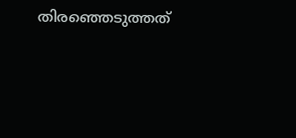തിരഞ്ഞെടുത്തത്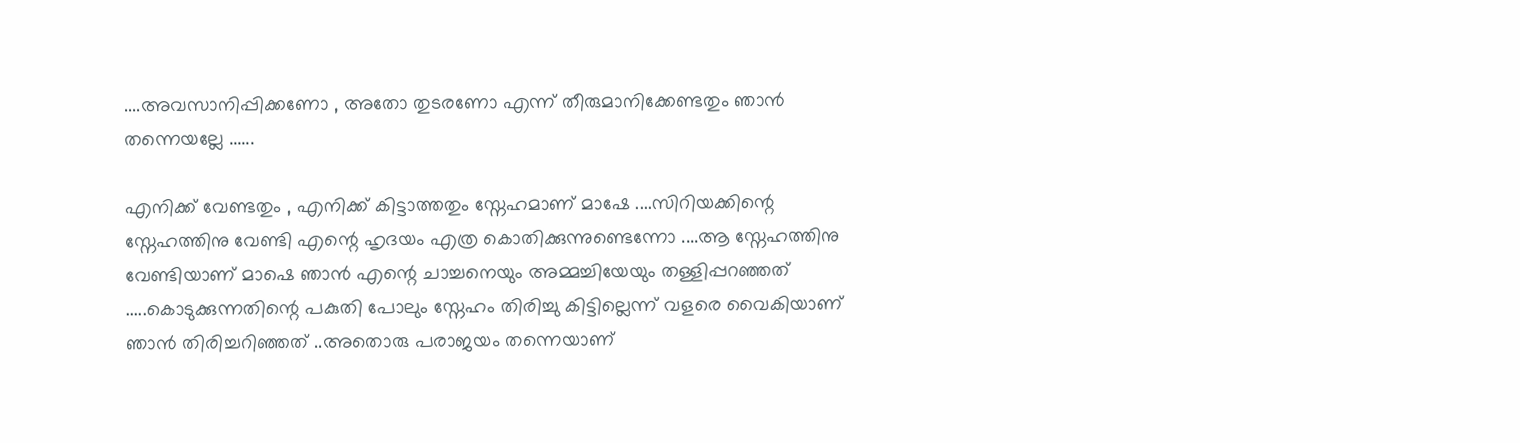....അവസാനിപ്പിക്കണോ , അതോ തുടരണോ എന്ന് തീരുമാനിക്കേണ്ടതും ഞാൻ തന്നെയല്ലേ ......

എനിക്ക് വേണ്ടതും , എനിക്ക് കിട്ടാത്തതും സ്നേഹമാണ് മാഷേ ....സിറിയക്കിന്റെ സ്നേഹത്തിനു വേണ്ടി എന്റെ ഹൃദയം എത്ര കൊതിക്കുന്നുണ്ടെന്നോ ....ആ സ്നേഹത്തിനു വേണ്ടിയാണ് മാഷെ ഞാൻ എന്റെ ചാച്ചനെയും അമ്മച്ചിയേയും തള്ളിപ്പറഞ്ഞത് .....കൊടുക്കുന്നതിന്റെ പകുതി പോലും സ്നേഹം തിരിച്ചു കിട്ടില്ലെന്ന്‌ വളരെ വൈകിയാണ്  ഞാൻ തിരിച്ചറിഞ്ഞത് ..അതൊരു പരാജയം തന്നെയാണ്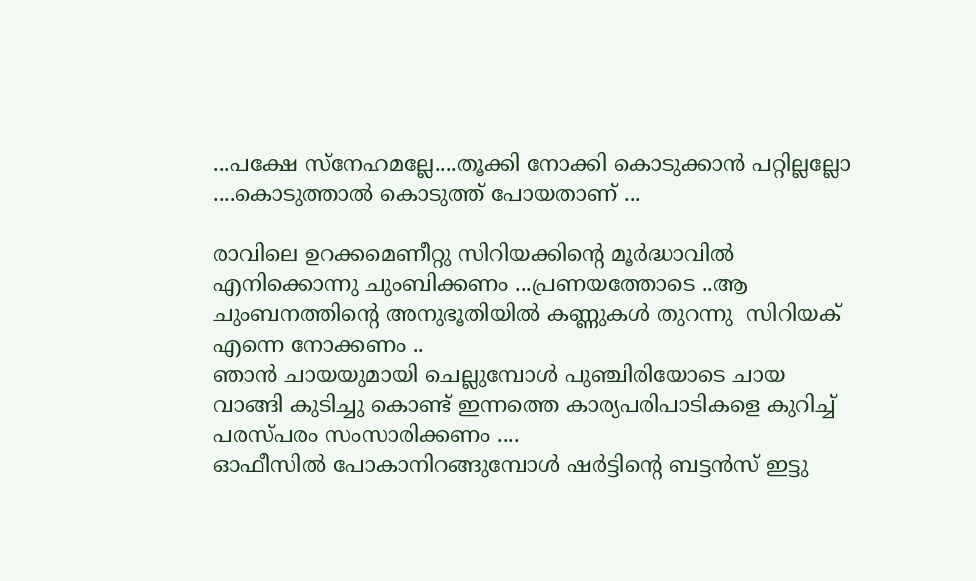...പക്ഷേ സ്നേഹമല്ലേ....തൂക്കി നോക്കി കൊടുക്കാൻ പറ്റില്ലല്ലോ ....കൊടുത്താൽ കൊടുത്ത് പോയതാണ് ...

രാവിലെ ഉറക്കമെണീറ്റു സിറിയക്കിന്റെ മൂർദ്ധാവിൽ എനിക്കൊന്നു ചുംബിക്കണം ...പ്രണയത്തോടെ ..ആ ചുംബനത്തിന്റെ അനുഭൂതിയിൽ കണ്ണുകൾ തുറന്നു  സിറിയക് എന്നെ നോക്കണം ..
ഞാൻ ചായയുമായി ചെല്ലുമ്പോൾ പുഞ്ചിരിയോടെ ചായ വാങ്ങി കുടിച്ചു കൊണ്ട് ഇന്നത്തെ കാര്യപരിപാടികളെ കുറിച്ച് പരസ്പരം സംസാരിക്കണം ....
ഓഫീസിൽ പോകാനിറങ്ങുമ്പോൾ ഷർട്ടിന്റെ ബട്ടൻസ് ഇട്ടു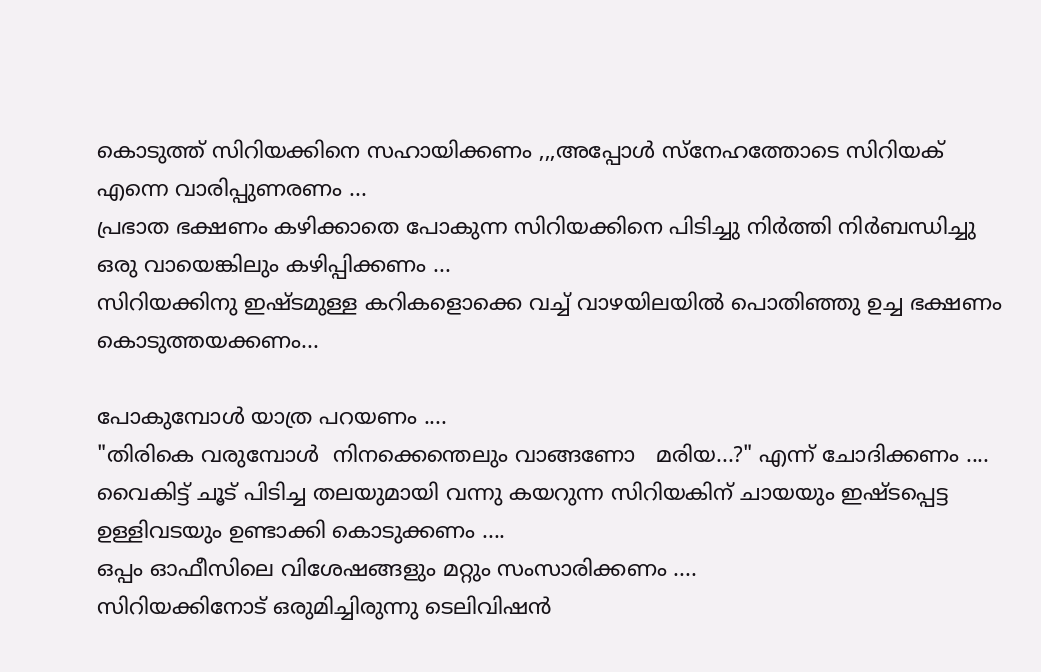കൊടുത്ത് സിറിയക്കിനെ സഹായിക്കണം ,,,അപ്പോൾ സ്നേഹത്തോടെ സിറിയക് എന്നെ വാരിപ്പുണരണം ...
പ്രഭാത ഭക്ഷണം കഴിക്കാതെ പോകുന്ന സിറിയക്കിനെ പിടിച്ചു നിർത്തി നിർബന്ധിച്ചു ഒരു വായെങ്കിലും കഴിപ്പിക്കണം ...
സിറിയക്കിനു ഇഷ്ടമുള്ള കറികളൊക്കെ വച്ച് വാഴയിലയിൽ പൊതിഞ്ഞു ഉച്ച ഭക്ഷണം കൊടുത്തയക്കണം...

പോകുമ്പോൾ യാത്ര പറയണം ....
"തിരികെ വരുമ്പോൾ  നിനക്കെന്തെലും വാങ്ങണോ   മരിയ...?" എന്ന് ചോദിക്കണം ....
വൈകിട്ട് ചൂട് പിടിച്ച തലയുമായി വന്നു കയറുന്ന സിറിയകിന് ചായയും ഇഷ്ടപ്പെട്ട ഉള്ളിവടയും ഉണ്ടാക്കി കൊടുക്കണം ....
ഒപ്പം ഓഫീസിലെ വിശേഷങ്ങളും മറ്റും സംസാരിക്കണം ....
സിറിയക്കിനോട് ഒരുമിച്ചിരുന്നു ടെലിവിഷൻ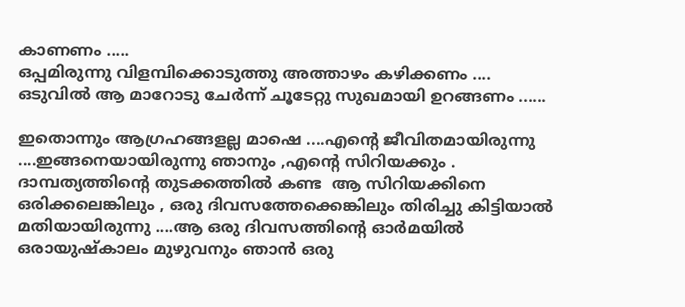കാണണം .....
ഒപ്പമിരുന്നു വിളമ്പിക്കൊടുത്തു അത്താഴം കഴിക്കണം ....
ഒടുവിൽ ആ മാറോടു ചേർന്ന് ചൂടേറ്റു സുഖമായി ഉറങ്ങണം ......

ഇതൊന്നും ആഗ്രഹങ്ങളല്ല മാഷെ ....എന്റെ ജീവിതമായിരുന്നു ....ഇങ്ങനെയായിരുന്നു ഞാനും ,എന്റെ സിറിയക്കും .
ദാമ്പത്യത്തിന്റെ തുടക്കത്തിൽ കണ്ട  ആ സിറിയക്കിനെ ഒരിക്കലെങ്കിലും , ഒരു ദിവസത്തേക്കെങ്കിലും തിരിച്ചു കിട്ടിയാൽ മതിയായിരുന്നു ....ആ ഒരു ദിവസത്തിന്റെ ഓർമയിൽ ഒരായുഷ്കാലം മുഴുവനും ഞാൻ ഒരു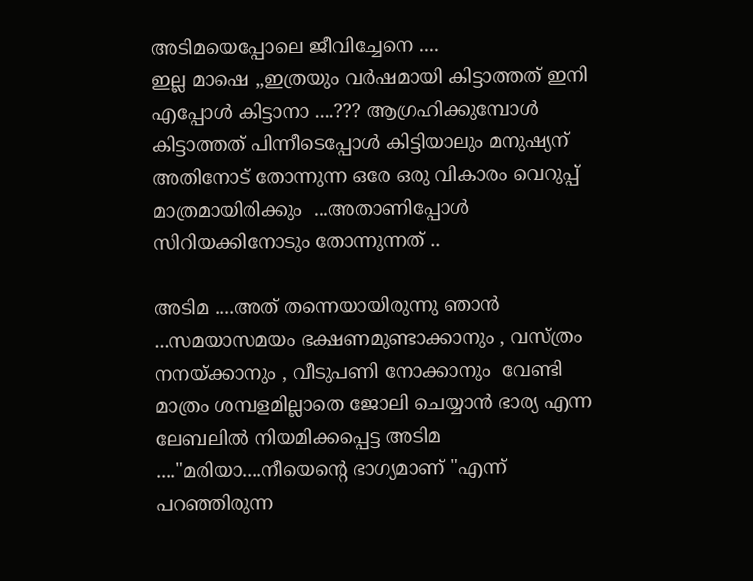അടിമയെപ്പോലെ ജീവിച്ചേനെ ....
ഇല്ല മാഷെ ,,ഇത്രയും വർഷമായി കിട്ടാത്തത് ഇനി എപ്പോൾ കിട്ടാനാ ....??? ആഗ്രഹിക്കുമ്പോൾ കിട്ടാത്തത് പിന്നീടെപ്പോൾ കിട്ടിയാലും മനുഷ്യന് അതിനോട് തോന്നുന്ന ഒരേ ഒരു വികാരം വെറുപ്പ് മാത്രമായിരിക്കും  ...അതാണിപ്പോൾ സിറിയക്കിനോടും തോന്നുന്നത് ..

അടിമ ....അത് തന്നെയായിരുന്നു ഞാൻ ...സമയാസമയം ഭക്ഷണമുണ്ടാക്കാനും , വസ്ത്രം നനയ്ക്കാനും , വീടുപണി നോക്കാനും  വേണ്ടി മാത്രം ശമ്പളമില്ലാതെ ജോലി ചെയ്യാൻ ഭാര്യ എന്ന ലേബലിൽ നിയമിക്കപ്പെട്ട അടിമ ...."മരിയാ....നീയെന്റെ ഭാഗ്യമാണ് "എന്ന് പറഞ്ഞിരുന്ന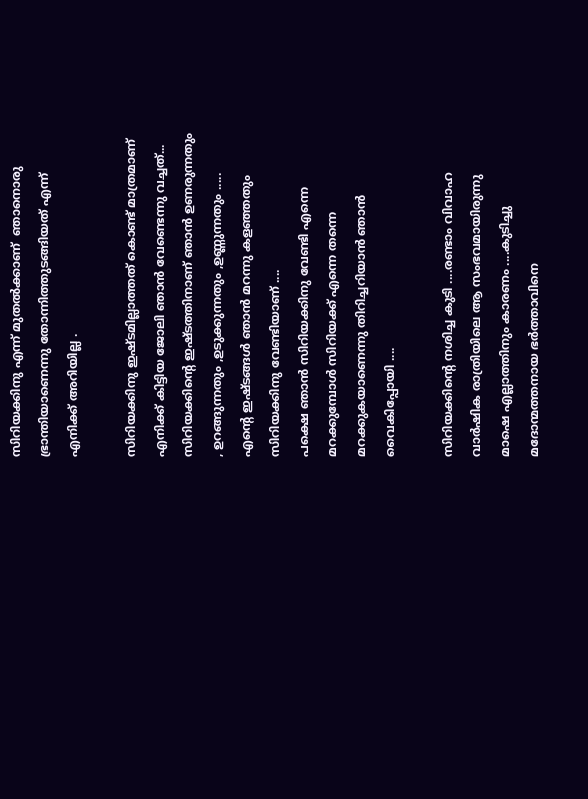സിറിയക്കിനു എന്ന് മുതൽക്കാണ്  ഞാനൊരു ഭ്രാന്തിയാണെന്നു തോന്നിത്തുടങ്ങിയത് എന്ന്  എനിക്ക് അറിയില്ല .

സിറിയക്കിനു ഇഷ്ടമില്ലാത്തത് കൊണ്ട് മാത്രമാണ് എനിക്ക് കിട്ടിയ ജോലി ഞാൻ വേണ്ടെന്നു വച്ചത്...
സിറിയക്കിന്റെ ഇഷ്ടത്തിനാണ് ഞാൻ ഉണരുന്നതും , ഉറങ്ങുന്നതും ,ഉടുക്കുന്നതും ,ഉണ്ണുന്നതും .....
എന്റെ ഇഷ്ടങ്ങൾ ഞാൻ മറന്നു കളഞ്ഞതും സിറിയക്കിനു വേണ്ടിയാണ് ....
പക്ഷെ ഞാൻ സിറിയക്കിനു വേണ്ടി എന്നെ മറക്കുമ്പോൾ സിറിയക്ക് എന്നെ തന്നെ മറക്കുകയാണെന്നു തിറിച്ചറിയാൻ ഞാൻ വൈകിപ്പോയി ....

സിറിയക്കിന്റെ നശിച്ച കുടി ....രണ്ടാം വിവാഹ വാർഷിക രാത്രിയിലെ ആ സംഭവമായിരുന്നു മാഷെ എല്ലാത്തിനും കാരണം ....കുടിച്ചു മദോന്മത്തനായ ഭർത്താവിനെ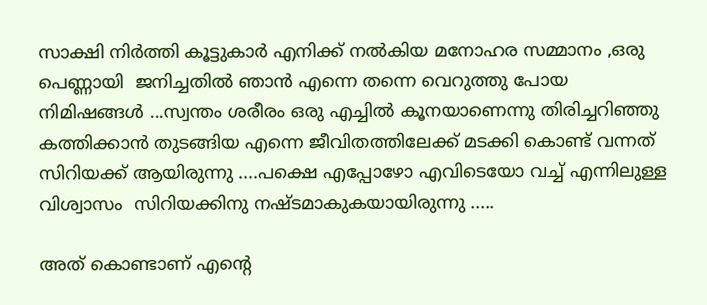സാക്ഷി നിർത്തി കൂട്ടുകാർ എനിക്ക് നൽകിയ മനോഹര സമ്മാനം ,ഒരു പെണ്ണായി  ജനിച്ചതിൽ ഞാൻ എന്നെ തന്നെ വെറുത്തു പോയ നിമിഷങ്ങൾ ...സ്വന്തം ശരീരം ഒരു എച്ചിൽ കൂനയാണെന്നു തിരിച്ചറിഞ്ഞു കത്തിക്കാൻ തുടങ്ങിയ എന്നെ ജീവിതത്തിലേക്ക് മടക്കി കൊണ്ട് വന്നത് സിറിയക്ക് ആയിരുന്നു ....പക്ഷെ എപ്പോഴോ എവിടെയോ വച്ച് എന്നിലുള്ള  വിശ്വാസം  സിറിയക്കിനു നഷ്ടമാകുകയായിരുന്നു .....

അത് കൊണ്ടാണ് എന്റെ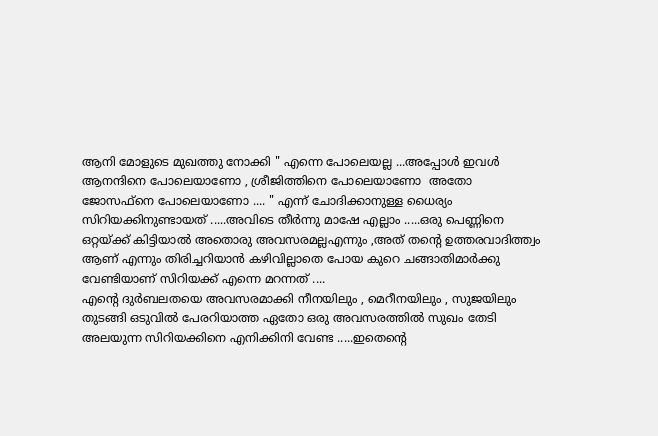ആനി മോളുടെ മുഖത്തു നോക്കി " എന്നെ പോലെയല്ല ...അപ്പോൾ ഇവൾ ആനന്ദിനെ പോലെയാണോ , ശ്രീജിത്തിനെ പോലെയാണോ  അതോ ജോസഫ്‌നെ പോലെയാണോ .... " എന്ന് ചോദിക്കാനുള്ള ധൈര്യം സിറിയക്കിനുണ്ടായത് .....അവിടെ തീർന്നു മാഷേ എല്ലാം .....ഒരു പെണ്ണിനെ ഒറ്റയ്ക്ക് കിട്ടിയാൽ അതൊരു അവസരമല്ലഎന്നും ,അത് തന്റെ ഉത്തരവാദിത്ത്വം ആണ് എന്നും തിരിച്ചറിയാൻ കഴിവില്ലാതെ പോയ കുറെ ചങ്ങാതിമാർക്കു വേണ്ടിയാണ് സിറിയക്ക് എന്നെ മറന്നത് ....
എന്റെ ദുർബലതയെ അവസരമാക്കി നീനയിലും , മെറീനയിലും , സുജയിലും തുടങ്ങി ഒടുവിൽ പേരറിയാത്ത ഏതോ ഒരു അവസരത്തിൽ സുഖം തേടി അലയുന്ന സിറിയക്കിനെ എനിക്കിനി വേണ്ട .....ഇതെന്റെ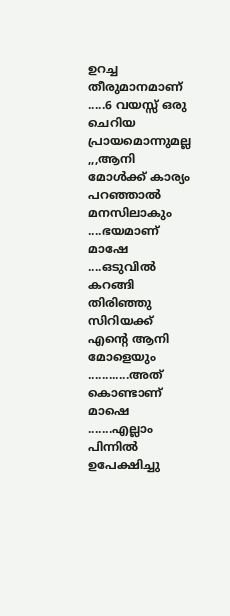ഉറച്ച തീരുമാനമാണ് .....6 വയസ്സ് ഒരു ചെറിയ പ്രായമൊന്നുമല്ല ,,,ആനി മോൾക്ക് കാര്യം പറഞ്ഞാൽ മനസിലാകും ....ഭയമാണ് മാഷേ ....ഒടുവിൽ കറങ്ങി തിരിഞ്ഞു സിറിയക്ക് എന്റെ ആനി മോളെയും ............അത് കൊണ്ടാണ് മാഷെ .......എല്ലാം പിന്നിൽ ഉപേക്ഷിച്ചു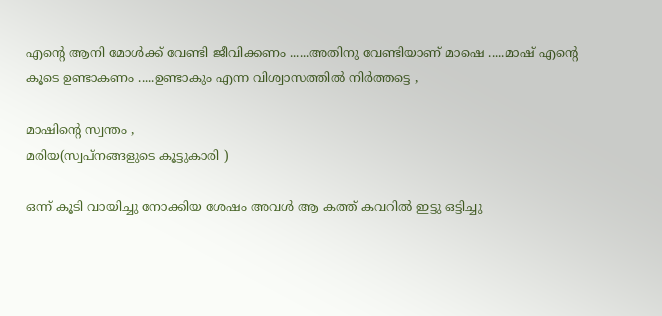എന്റെ ആനി മോൾക്ക് വേണ്ടി ജീവിക്കണം ......അതിനു വേണ്ടിയാണ് മാഷെ .....മാഷ് എന്റെ കൂടെ ഉണ്ടാകണം .....ഉണ്ടാകും എന്ന വിശ്വാസത്തിൽ നിർത്തട്ടെ ,

മാഷിന്റെ സ്വന്തം ,
മരിയ(സ്വപ്നങ്ങളുടെ കൂട്ടുകാരി )

ഒന്ന് കൂടി വായിച്ചു നോക്കിയ ശേഷം അവൾ ആ കത്ത് കവറിൽ ഇട്ടു ഒട്ടിച്ചു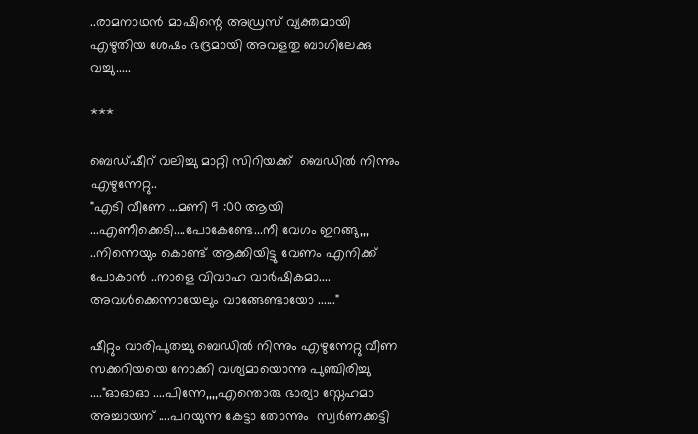..രാമനാഥൻ മാഷിന്റെ അഡ്രസ് വ്യക്തമായി എഴുതിയ ശേഷം ഭദ്രമായി അവളതു ബാഗിലേക്കു വച്ചു.....

***

ബെഡ്ഷീറ് വലിച്ചു മാറ്റി സിറിയക്ക്  ബെഡിൽ നിന്നും എഴുന്നേറ്റു..
"എടി വീണേ ...മണി 9 :00 ആയി ...എണീക്കെടി....പോകേണ്ടേ...നീ വേഗം ഇറങ്ങു,,, ..നിന്നെയും കൊണ്ട് ആക്കിയിട്ടു വേണം എനിക്ക് പോകാൻ ..നാളെ വിവാഹ വാർഷികമാ....
അവൾക്കെന്നായേലും വാങ്ങേണ്ടായോ ......"

ഷീറ്റും വാരിപുതച്ചു ബെഡിൽ നിന്നും എഴുന്നേറ്റു വീണ സക്കറിയയെ നോക്കി വശ്യമായൊന്നു പുഞ്ചിരിച്ചു ...."ഓഓഓ ....പിന്നേ,,,,എന്തൊരു ഭാര്യാ സ്നേഹമാ അച്ചായന് ....പറയുന്ന കേട്ടാ തോന്നും  സ്വർണക്കട്ടി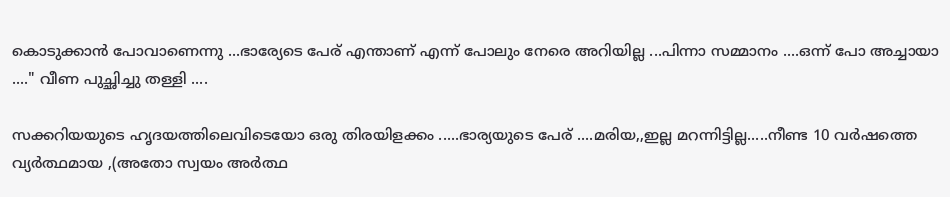കൊടുക്കാൻ പോവാണെന്നു ...ഭാര്യേടെ പേര് എന്താണ് എന്ന് പോലും നേരെ അറിയില്ല ...പിന്നാ സമ്മാനം ....ഒന്ന് പോ അച്ചായാ ...." വീണ പുച്ഛിച്ചു തള്ളി ....

സക്കറിയയുടെ ഹൃദയത്തിലെവിടെയോ ഒരു തിരയിളക്കം .....ഭാര്യയുടെ പേര് ....മരിയ,,ഇല്ല മറന്നിട്ടില്ല.....നീണ്ട 10 വർഷത്തെ വ്യർത്ഥമായ ,(അതോ സ്വയം അർത്ഥ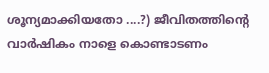ശൂന്യമാക്കിയതോ ....?) ജീവിതത്തിന്റെ വാർഷികം നാളെ കൊണ്ടാടണം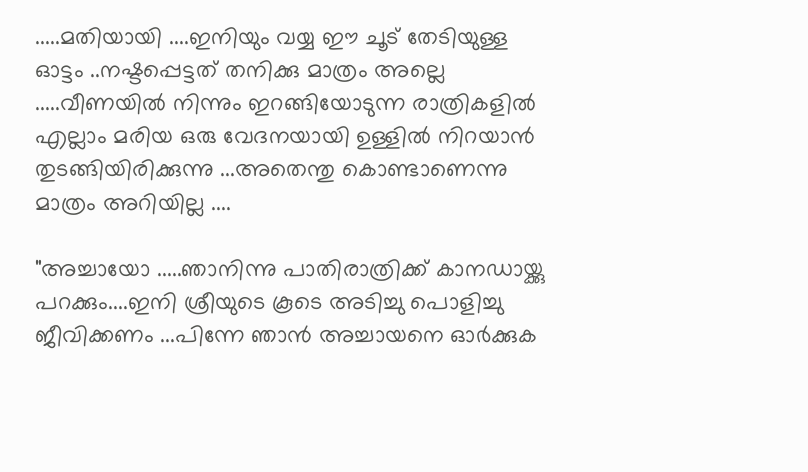.....മതിയായി ....ഇനിയും വയ്യ ഈ ചൂട് തേടിയുള്ള ഓട്ടം ..നഷ്ടപ്പെട്ടത് തനിക്കു മാത്രം അല്ലെ .....വീണയിൽ നിന്നും ഇറങ്ങിയോടുന്ന രാത്രികളിൽ എല്ലാം മരിയ ഒരു വേദനയായി ഉള്ളിൽ നിറയാൻ തുടങ്ങിയിരിക്കുന്നു ...അതെന്തു കൊണ്ടാണെന്നു മാത്രം അറിയില്ല ....

"അച്ചായോ .....ഞാനിന്നു പാതിരാത്രിക്ക് കാനഡായ്ക്കു പറക്കും....ഇനി ശ്രീയുടെ കൂടെ അടിച്ചു പൊളിച്ചു ജീവിക്കണം ...പിന്നേ ഞാൻ അച്ചായനെ ഓർക്കുക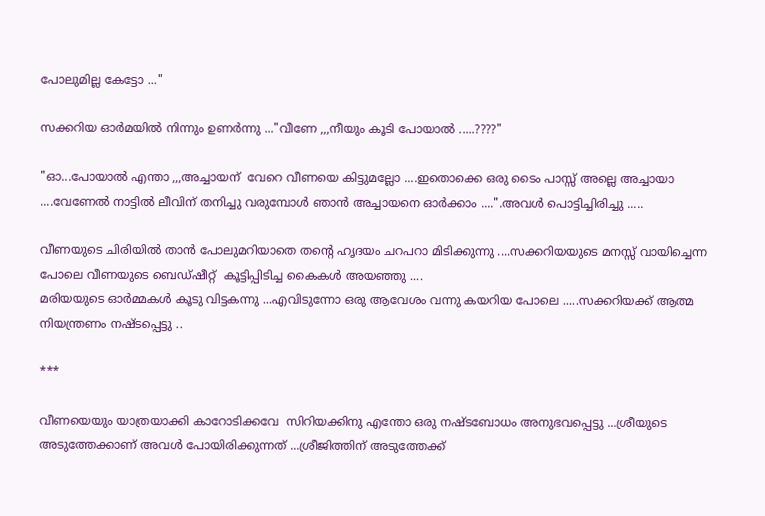പോലുമില്ല കേട്ടോ ..."

സക്കറിയ ഓർമയിൽ നിന്നും ഉണർന്നു ..."വീണേ ,,,നീയും കൂടി പോയാൽ .....????"

"ഓ...പോയാൽ എന്താ ,,,അച്ചായന്  വേറെ വീണയെ കിട്ടുമല്ലോ ....ഇതൊക്കെ ഒരു ടൈം പാസ്സ് അല്ലെ അച്ചായാ ....വേണേൽ നാട്ടിൽ ലീവിന് തനിച്ചു വരുമ്പോൾ ഞാൻ അച്ചായനെ ഓർക്കാം ....".അവൾ പൊട്ടിച്ചിരിച്ചു .....

വീണയുടെ ചിരിയിൽ താൻ പോലുമറിയാതെ തന്റെ ഹൃദയം ചറപറാ മിടിക്കുന്നു ....സക്കറിയയുടെ മനസ്സ് വായിച്ചെന്ന പോലെ വീണയുടെ ബെഡ്ഷീറ്റ്  കൂട്ടിപ്പിടിച്ച കൈകൾ അയഞ്ഞു ....
മരിയയുടെ ഓർമ്മകൾ കൂടു വിട്ടകന്നു ...എവിടുന്നോ ഒരു ആവേശം വന്നു കയറിയ പോലെ .....സക്കറിയക്ക് ആത്മ നിയന്ത്രണം നഷ്ടപ്പെട്ടു ..

***

വീണയെയും യാത്രയാക്കി കാറോടിക്കവേ  സിറിയക്കിനു എന്തോ ഒരു നഷ്ടബോധം അനുഭവപ്പെട്ടു ...ശ്രീയുടെ അടുത്തേക്കാണ് അവൾ പോയിരിക്കുന്നത് ...ശ്രീജിത്തിന് അടുത്തേക്ക്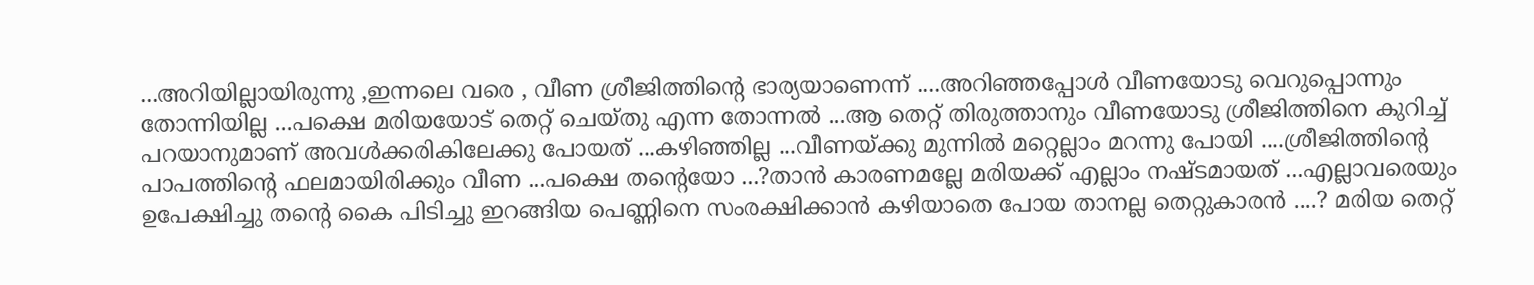...അറിയില്ലായിരുന്നു ,ഇന്നലെ വരെ , വീണ ശ്രീജിത്തിന്റെ ഭാര്യയാണെന്ന് ....അറിഞ്ഞപ്പോൾ വീണയോടു വെറുപ്പൊന്നും തോന്നിയില്ല ...പക്ഷെ മരിയയോട് തെറ്റ് ചെയ്തു എന്ന തോന്നൽ ...ആ തെറ്റ് തിരുത്താനും വീണയോടു ശ്രീജിത്തിനെ കുറിച്ച് പറയാനുമാണ് അവൾക്കരികിലേക്കു പോയത് ...കഴിഞ്ഞില്ല ...വീണയ്ക്കു മുന്നിൽ മറ്റെല്ലാം മറന്നു പോയി ....ശ്രീജിത്തിന്റെ പാപത്തിന്റെ ഫലമായിരിക്കും വീണ ...പക്ഷെ തന്റെയോ ...?താൻ കാരണമല്ലേ മരിയക്ക് എല്ലാം നഷ്ടമായത് ...എല്ലാവരെയും ഉപേക്ഷിച്ചു തന്റെ കൈ പിടിച്ചു ഇറങ്ങിയ പെണ്ണിനെ സംരക്ഷിക്കാൻ കഴിയാതെ പോയ താനല്ല തെറ്റുകാരൻ ....? മരിയ തെറ്റ്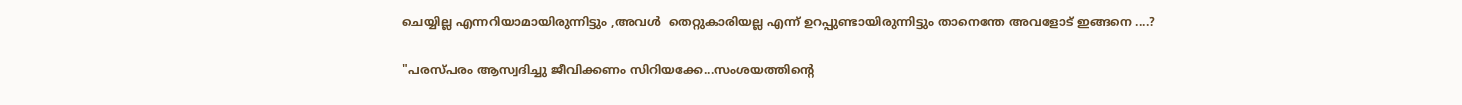ചെയ്യില്ല എന്നറിയാമായിരുന്നിട്ടും ,അവൾ  തെറ്റുകാരിയല്ല എന്ന് ഉറപ്പുണ്ടായിരുന്നിട്ടും താനെന്തേ അവളോട് ഇങ്ങനെ ....?

"പരസ്പരം ആസ്വദിച്ചു ജീവിക്കണം സിറിയക്കേ...സംശയത്തിന്റെ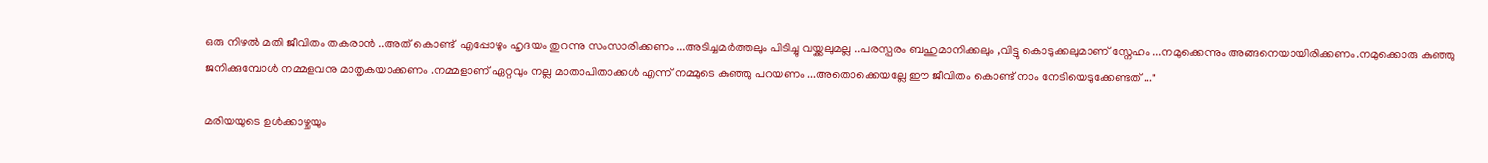ഒരു നിഴൽ മതി ജീവിതം തകരാൻ ..അത് കൊണ്ട്  എപ്പോഴും ഹൃദയം തുറന്നു സംസാരിക്കണം ...അടിച്ചമർത്തലും പിടിച്ചു വയ്ക്കലുമല്ല ..പരസ്പരം ബഹുമാനിക്കലും ,വിട്ടു കൊടുക്കലുമാണ് സ്നേഹം ...നമുക്കെന്നും അങ്ങനെയായിരിക്കണം.നമുക്കൊരു കുഞ്ഞു ജനിക്കുമ്പോൾ നമ്മളവനു മാതൃകയാക്കണം .നമ്മളാണ് ഏറ്റവും നല്ല മാതാപിതാക്കൾ എന്ന് നമ്മുടെ കുഞ്ഞു പറയണം ...അതൊക്കെയല്ലേ ഈ ജീവിതം കൊണ്ട് നാം നേടിയെടുക്കേണ്ടത് ..."

മരിയയുടെ ഉൾക്കാഴ്ചയും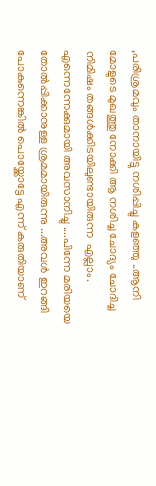,പരിശ്രമവും താനായിട്ടു നശിപ്പിച്ചു കളഞ്ഞു ..ആനി മോളുടെ മുഖത്തു നോക്കി ആ നശിച്ച ചോദ്യം ചോദിച്ച നിമിഷം തങ്ങൾക്കിടയിലുണ്ടായിരുന്ന  എല്ലാം. എന്നെന്നേക്കുമായി അവസാനിച്ചു ....പിന്നേ മരിയയെ തോൽപ്പിക്കാനുള്ള ശ്രമമായിരുന്നു ...അവൾ ഇറങ്ങി പോകുന്നെങ്കിൽ പൊയ്ക്കോട്ടേ എന്ന് കരുതിയാണ്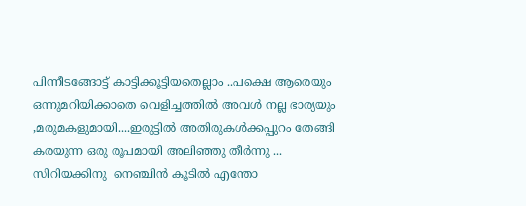പിന്നീടങ്ങോട്ട് കാട്ടിക്കൂട്ടിയതെല്ലാം ..പക്ഷെ ആരെയും ഒന്നുമറിയിക്കാതെ വെളിച്ചത്തിൽ അവൾ നല്ല ഭാര്യയും ,മരുമകളുമായി....ഇരുട്ടിൽ അതിരുകൾക്കപ്പുറം തേങ്ങി കരയുന്ന ഒരു രൂപമായി അലിഞ്ഞു തീർന്നു ... സിറിയക്കിനു  നെഞ്ചിൻ കൂടിൽ എന്തോ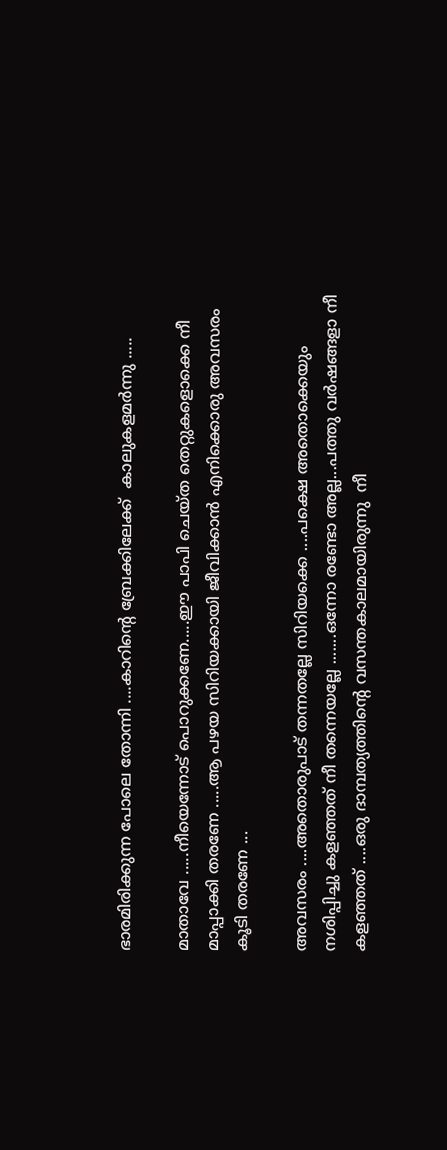ഭാരമിരിക്കുന്ന പോലെ തോന്നി ....കാറിന്റെ ബ്രേക്കിലേക്ക്  കാലുകളമർന്നു .....

മാതാവേ .....നീയെന്നോട് പൊറുക്കണേ.....ഈ പാപി ചെയ്ത തെറ്റുകളൊക്കെ നീ മാപ്പാക്കി തരണേ .....ആ പഴയ സിറിയക്കായി ജീവിക്കാൻ എനിക്കൊരു അവസരം കൂടി തരണേ ...

അവസരം ....അതൊരുപാട് തന്നതല്ലേ സിറിയക്കെ ....പക്ഷെ അതൊക്കെയും നശിപ്പിച്ചു കളഞ്ഞത് നീ തന്നെയല്ലേ .......ഒന്നോ രണ്ടോ അല്ല...പത്തു വർഷങ്ങളാ നീ കളഞ്ഞത് ....ഒരു ദാമ്പത്യത്തിന്റെ വസന്തകാലമായിരുന്നു  നീ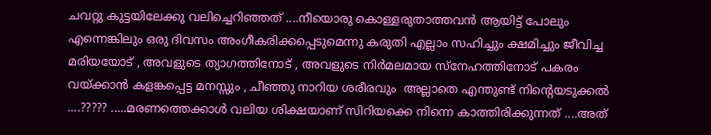ചവറ്റു കുട്ടയിലേക്കു വലിച്ചെറിഞ്ഞത് ....നീയൊരു കൊള്ളരുതാത്തവൻ ആയിട്ട് പോലും എന്നെങ്കിലും ഒരു ദിവസം അംഗീകരിക്കപ്പെടുമെന്നു കരുതി എല്ലാം സഹിച്ചും ക്ഷമിച്ചും ജീവിച്ച മരിയയോട് , അവളുടെ ത്യാഗത്തിനോട് , അവളുടെ നിർമലമായ സ്നേഹത്തിനോട് പകരം വയ്ക്കാൻ കളങ്കപ്പെട്ട മനസ്സും , ചീഞ്ഞു നാറിയ ശരീരവും  അല്ലാതെ എന്തുണ്ട് നിന്റെയടുക്കൽ ....????? .....മരണത്തെക്കാൾ വലിയ ശിക്ഷയാണ് സിറിയക്കെ നിന്നെ കാത്തിരിക്കുന്നത് ....അത്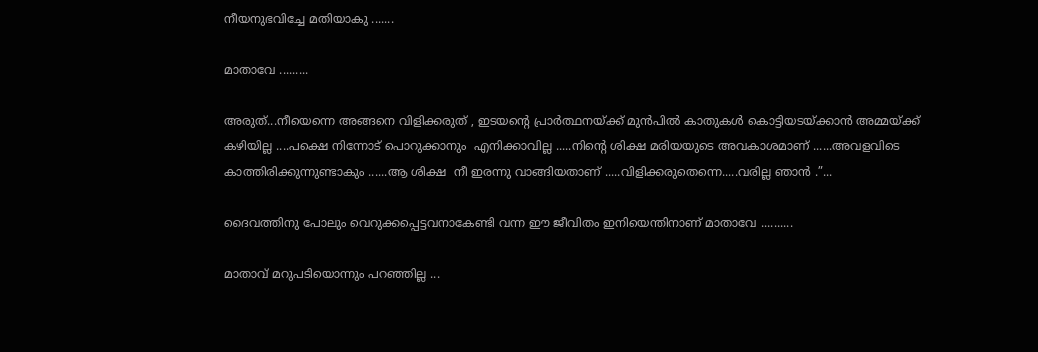നീയനുഭവിച്ചേ മതിയാകു .......

മാതാവേ .........

അരുത്...നീയെന്നെ അങ്ങനെ വിളിക്കരുത് , ഇടയന്റെ പ്രാർത്ഥനയ്ക്ക് മുൻപിൽ കാതുകൾ കൊട്ടിയടയ്ക്കാൻ അമ്മയ്ക്ക് കഴിയില്ല ....പക്ഷെ നിന്നോട് പൊറുക്കാനും  എനിക്കാവില്ല .....നിന്റെ ശിക്ഷ മരിയയുടെ അവകാശമാണ് ......അവളവിടെ കാത്തിരിക്കുന്നുണ്ടാകും ......ആ ശിക്ഷ  നീ ഇരന്നു വാങ്ങിയതാണ് .....വിളിക്കരുതെന്നെ.....വരില്ല ഞാൻ .”...

ദൈവത്തിനു പോലും വെറുക്കപ്പെട്ടവനാകേണ്ടി വന്ന ഈ ജീവിതം ഇനിയെന്തിനാണ് മാതാവേ ..........

മാതാവ് മറുപടിയൊന്നും പറഞ്ഞില്ല ...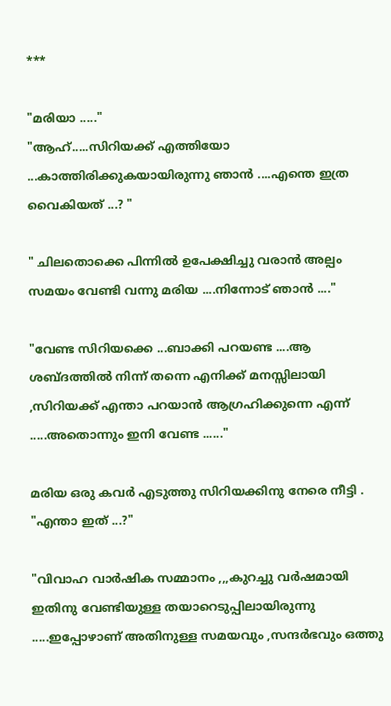***

"മരിയാ ....."
"ആഹ്.....സിറിയക്ക് എത്തിയോ ...കാത്തിരിക്കുകയായിരുന്നു ഞാൻ ....എന്തെ ഇത്ര വൈകിയത് ...? "

" ചിലതൊക്കെ പിന്നിൽ ഉപേക്ഷിച്ചു വരാൻ അല്പം സമയം വേണ്ടി വന്നു മരിയ ....നിന്നോട് ഞാൻ ...."

"വേണ്ട സിറിയക്കെ ...ബാക്കി പറയണ്ട ....ആ ശബ്ദത്തിൽ നിന്ന് തന്നെ എനിക്ക് മനസ്സിലായി ,സിറിയക്ക് എന്താ പറയാൻ ആഗ്രഹിക്കുന്നെ എന്ന് .....അതൊന്നും ഇനി വേണ്ട ......"

മരിയ ഒരു കവർ എടുത്തു സിറിയക്കിനു നേരെ നീട്ടി .
"എന്താ ഇത് ...?"

"വിവാഹ വാർഷിക സമ്മാനം ,,,കുറച്ചു വർഷമായി ഇതിനു വേണ്ടിയുള്ള തയാറെടുപ്പിലായിരുന്നു .....ഇപ്പോഴാണ് അതിനുള്ള സമയവും ,സന്ദർഭവും ഒത്തു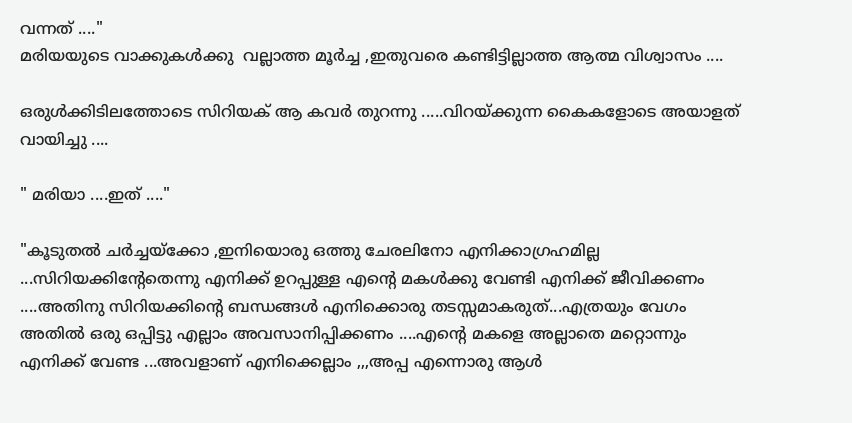വന്നത് ...."
മരിയയുടെ വാക്കുകൾക്കു  വല്ലാത്ത മൂർച്ച ,ഇതുവരെ കണ്ടിട്ടില്ലാത്ത ആത്മ വിശ്വാസം ....

ഒരുൾക്കിടിലത്തോടെ സിറിയക് ആ കവർ തുറന്നു .....വിറയ്ക്കുന്ന കൈകളോടെ അയാളത് വായിച്ചു ....

" മരിയാ ....ഇത് ...."

"കൂടുതൽ ചർച്ചയ്‌ക്കോ ,ഇനിയൊരു ഒത്തു ചേരലിനോ എനിക്കാഗ്രഹമില്ല ...സിറിയക്കിന്റേതെന്നു എനിക്ക് ഉറപ്പുള്ള എന്റെ മകൾക്കു വേണ്ടി എനിക്ക് ജീവിക്കണം ....അതിനു സിറിയക്കിന്റെ ബന്ധങ്ങൾ എനിക്കൊരു തടസ്സമാകരുത്...എത്രയും വേഗം അതിൽ ഒരു ഒപ്പിട്ടു എല്ലാം അവസാനിപ്പിക്കണം ....എന്റെ മകളെ അല്ലാതെ മറ്റൊന്നും എനിക്ക് വേണ്ട ...അവളാണ് എനിക്കെല്ലാം ,,,അപ്പ എന്നൊരു ആൾ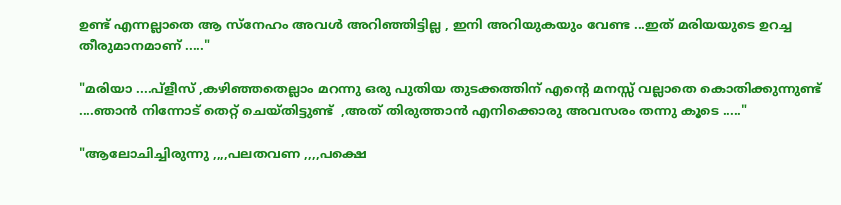ഉണ്ട് എന്നല്ലാതെ ആ സ്നേഹം അവൾ അറിഞ്ഞിട്ടില്ല , ഇനി അറിയുകയും വേണ്ട ...ഇത് മരിയയുടെ ഉറച്ച തീരുമാനമാണ് ....."

"മരിയാ ....പ്ളീസ് ,കഴിഞ്ഞതെല്ലാം മറന്നു ഒരു പുതിയ തുടക്കത്തിന് എന്റെ മനസ്സ് വല്ലാതെ കൊതിക്കുന്നുണ്ട് ....ഞാൻ നിന്നോട് തെറ്റ് ചെയ്തിട്ടുണ്ട്  ,അത് തിരുത്താൻ എനിക്കൊരു അവസരം തന്നു കൂടെ ....."

"ആലോചിച്ചിരുന്നു ,,,,പലതവണ ,,,,പക്ഷെ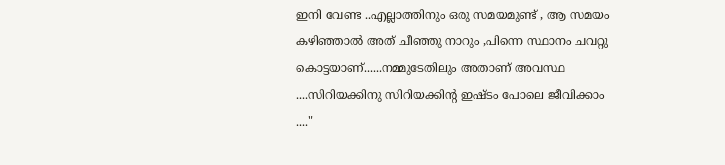ഇനി വേണ്ട ..എല്ലാത്തിനും ഒരു സമയമുണ്ട് , ആ സമയം കഴിഞ്ഞാൽ അത് ചീഞ്ഞു നാറും ,പിന്നെ സ്ഥാനം ചവറ്റു കൊട്ടയാണ്......നമ്മുടേതിലും അതാണ് അവസ്ഥ ....സിറിയക്കിനു സിറിയക്കിന്റ ഇഷ്ടം പോലെ ജീവിക്കാം  ...."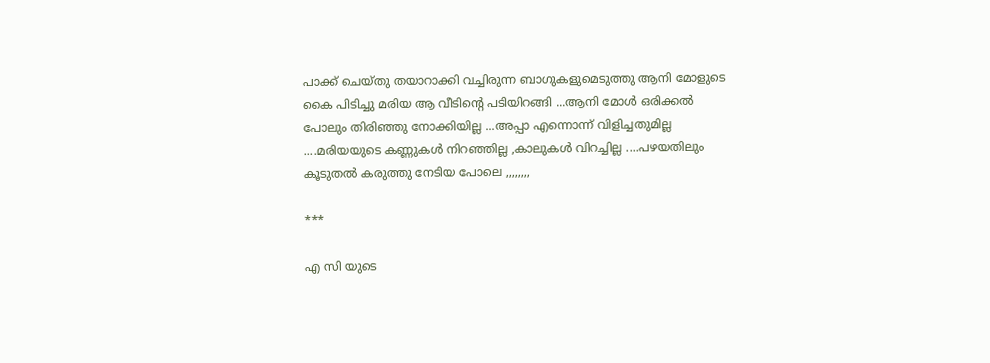പാക്ക് ചെയ്തു തയാറാക്കി വച്ചിരുന്ന ബാഗുകളുമെടുത്തു ആനി മോളുടെ കൈ പിടിച്ചു മരിയ ആ വീടിന്റെ പടിയിറങ്ങി ...ആനി മോൾ ഒരിക്കൽ പോലും തിരിഞ്ഞു നോക്കിയില്ല ...അപ്പാ എന്നൊന്ന് വിളിച്ചതുമില്ല ....മരിയയുടെ കണ്ണുകൾ നിറഞ്ഞില്ല ,കാലുകൾ വിറച്ചില്ല ....പഴയതിലും കൂടുതൽ കരുത്തു നേടിയ പോലെ ,,,,,,,,

***

എ സി യുടെ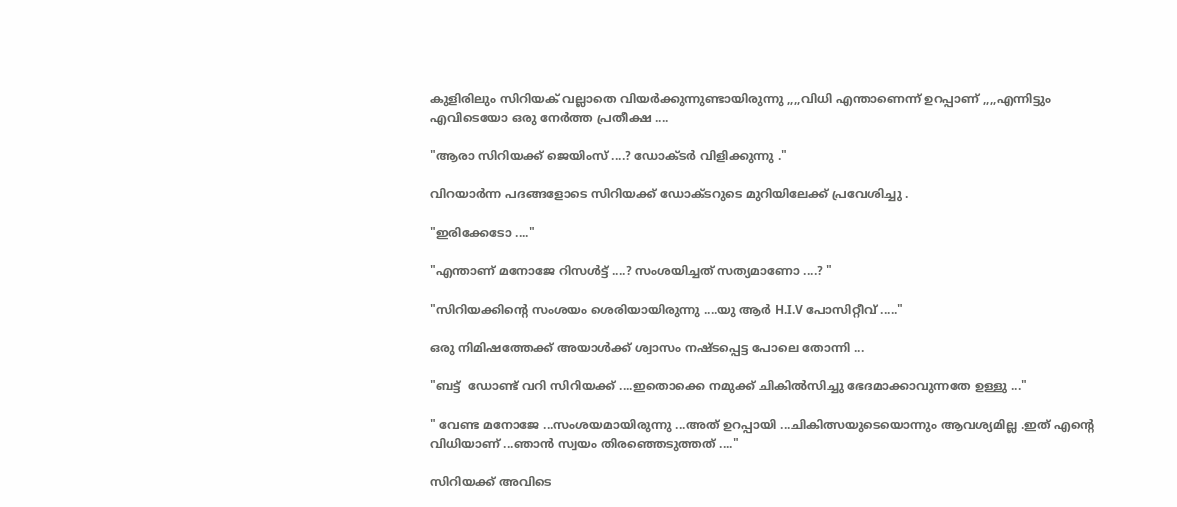കുളിരിലും സിറിയക് വല്ലാതെ വിയർക്കുന്നുണ്ടായിരുന്നു ,,,,വിധി എന്താണെന്ന് ഉറപ്പാണ് ,,,,എന്നിട്ടും എവിടെയോ ഒരു നേർത്ത പ്രതീക്ഷ ....

"ആരാ സിറിയക്ക് ജെയിംസ് ....? ഡോക്ടർ വിളിക്കുന്നു ."

വിറയാർന്ന പദങ്ങളോടെ സിറിയക്ക് ഡോക്ടറുടെ മുറിയിലേക്ക് പ്രവേശിച്ചു .

"ഇരിക്കേടോ ...."

"എന്താണ് മനോജേ റിസൾട്ട് ....? സംശയിച്ചത് സത്യമാണോ ....? "

"സിറിയക്കിന്റെ സംശയം ശെരിയായിരുന്നു ....യു ആർ H.I.V പോസിറ്റീവ് ....."

ഒരു നിമിഷത്തേക്ക് അയാൾക്ക് ശ്വാസം നഷ്ടപ്പെട്ട പോലെ തോന്നി ...

"ബട്ട്  ഡോണ്ട് വറി സിറിയക്ക് ....ഇതൊക്കെ നമുക്ക് ചികിൽസിച്ചു ഭേദമാക്കാവുന്നതേ ഉള്ളു ..."

" വേണ്ട മനോജേ ...സംശയമായിരുന്നു ...അത് ഉറപ്പായി ...ചികിത്സയുടെയൊന്നും ആവശ്യമില്ല .ഇത് എന്റെ വിധിയാണ് ...ഞാൻ സ്വയം തിരഞ്ഞെടുത്തത് ...."

സിറിയക്ക് അവിടെ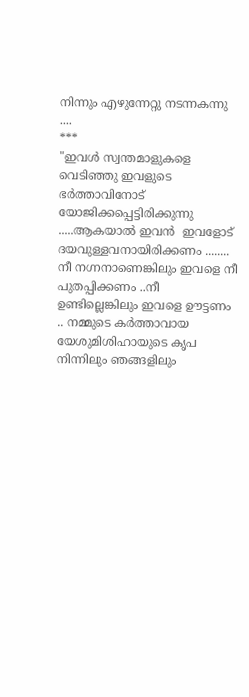നിന്നും എഴുന്നേറ്റു നടന്നകന്നു ....
***
"ഇവൾ സ്വന്തമാളുകളെ വെടിഞ്ഞു ഇവളുടെ ഭർത്താവിനോട് യോജിക്കപ്പെട്ടിരിക്കുന്നു .....ആകയാൽ ഇവൻ  ഇവളോട് ദയവുള്ളവനായിരിക്കണം ........ നീ നഗ്നനാണെങ്കിലും ഇവളെ നീ പുതപ്പിക്കണം ..നീ ഉണ്ടില്ലെങ്കിലും ഇവളെ ഊട്ടണം .. നമ്മുടെ കർത്താവായ യേശുമിശിഹായുടെ കൃപ നിന്നിലും ഞങ്ങളിലും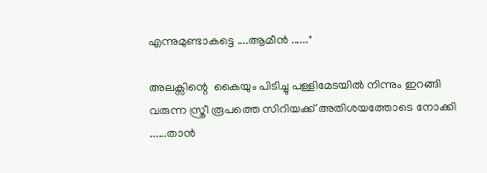എന്നുമുണ്ടാകട്ടെ ....ആമീൻ ......"

അലക്സിന്റെ  കൈയും പിടിച്ചു പള്ളിമേടയിൽ നിന്നും ഇറങ്ങി വരുന്ന സ്ത്രീ രൂപത്തെ സിറിയക്ക് അതിശയത്തോടെ നോക്കി ......താൻ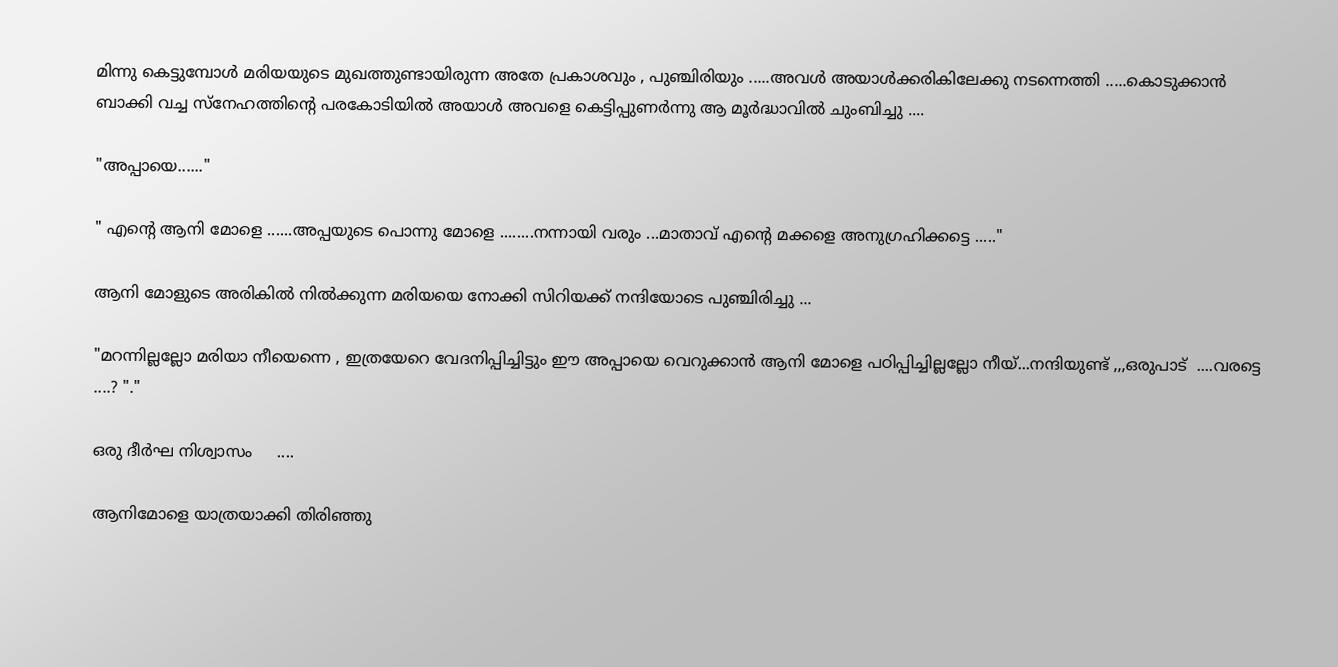മിന്നു കെട്ടുമ്പോൾ മരിയയുടെ മുഖത്തുണ്ടായിരുന്ന അതേ പ്രകാശവും , പുഞ്ചിരിയും .....അവൾ അയാൾക്കരികിലേക്കു നടന്നെത്തി .....കൊടുക്കാൻ ബാക്കി വച്ച സ്നേഹത്തിന്റെ പരകോടിയിൽ അയാൾ അവളെ കെട്ടിപ്പുണർന്നു ആ മൂർദ്ധാവിൽ ചുംബിച്ചു ....

"അപ്പായെ......"

" എന്റെ ആനി മോളെ ......അപ്പയുടെ പൊന്നു മോളെ ........നന്നായി വരും ...മാതാവ് എന്റെ മക്കളെ അനുഗ്രഹിക്കട്ടെ ....."

ആനി മോളുടെ അരികിൽ നിൽക്കുന്ന മരിയയെ നോക്കി സിറിയക്ക് നന്ദിയോടെ പുഞ്ചിരിച്ചു ...

"മറന്നില്ലല്ലോ മരിയാ നീയെന്നെ , ഇത്രയേറെ വേദനിപ്പിച്ചിട്ടും ഈ അപ്പായെ വെറുക്കാൻ ആനി മോളെ പഠിപ്പിച്ചില്ലല്ലോ നീയ്...നന്ദിയുണ്ട് ,,,ഒരുപാട്  ....വരട്ടെ ....? "."

ഒരു ദീർഘ നിശ്വാസം     ....

ആനിമോളെ യാത്രയാക്കി തിരിഞ്ഞു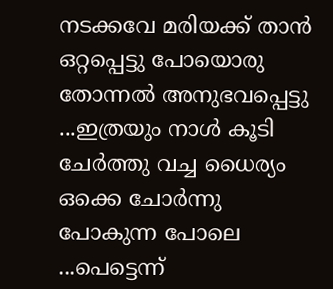നടക്കവേ മരിയക്ക് താൻ ഒറ്റപ്പെട്ടു പോയൊരു തോന്നൽ അനുഭവപ്പെട്ടു ...ഇത്രയും നാൾ കൂടി ചേർത്തു വച്ച ധൈര്യം ഒക്കെ ചോർന്നു പോകുന്ന പോലെ ...പെട്ടെന്ന്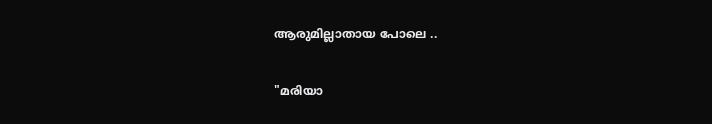ആരുമില്ലാതായ പോലെ ..

"മരിയാ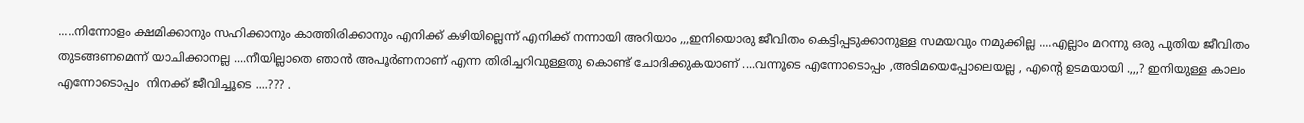.....നിന്നോളം ക്ഷമിക്കാനും സഹിക്കാനും കാത്തിരിക്കാനും എനിക്ക് കഴിയില്ലെന്ന് എനിക്ക് നന്നായി അറിയാം ,,,ഇനിയൊരു ജീവിതം കെട്ടിപ്പടുക്കാനുള്ള സമയവും നമുക്കില്ല ....എല്ലാം മറന്നു ഒരു പുതിയ ജീവിതം തുടങ്ങണമെന്ന് യാചിക്കാനല്ല ....നീയില്ലാതെ ഞാൻ അപൂർണനാണ് എന്ന തിരിച്ചറിവുള്ളതു കൊണ്ട് ചോദിക്കുകയാണ് ....വന്നൂടെ എന്നോടൊപ്പം ,അടിമയെപ്പോലെയല്ല , എന്റെ ഉടമയായി .,,,? ഇനിയുള്ള കാലം എന്നോടൊപ്പം  നിനക്ക് ജീവിച്ചൂടെ ....??? .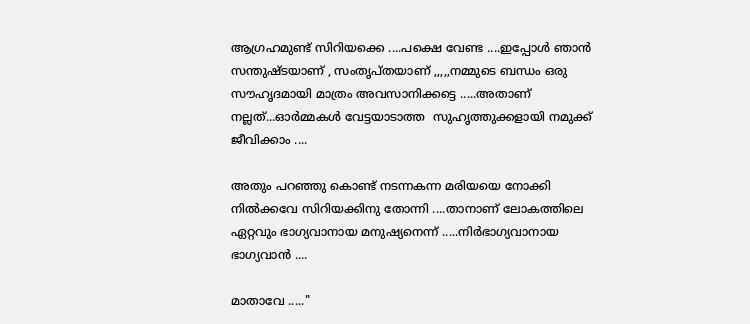ആഗ്രഹമുണ്ട് സിറിയക്കെ ....പക്ഷെ വേണ്ട ....ഇപ്പോൾ ഞാൻ സന്തുഷ്ടയാണ് , സംതൃപ്തയാണ് ,,,,,നമ്മുടെ ബന്ധം ഒരു സൗഹൃദമായി മാത്രം അവസാനിക്കട്ടെ .....അതാണ് നല്ലത്...ഓർമ്മകൾ വേട്ടയാടാത്ത  സുഹൃത്തുക്കളായി നമുക്ക് ജീവിക്കാം ....

അതും പറഞ്ഞു കൊണ്ട് നടന്നകന്ന മരിയയെ നോക്കി നിൽക്കവേ സിറിയക്കിനു തോന്നി ....താനാണ് ലോകത്തിലെ ഏറ്റവും ഭാഗ്യവാനായ മനുഷ്യനെന്ന് .....നിർഭാഗ്യവാനായ ഭാഗ്യവാൻ ....

മാതാവേ ....."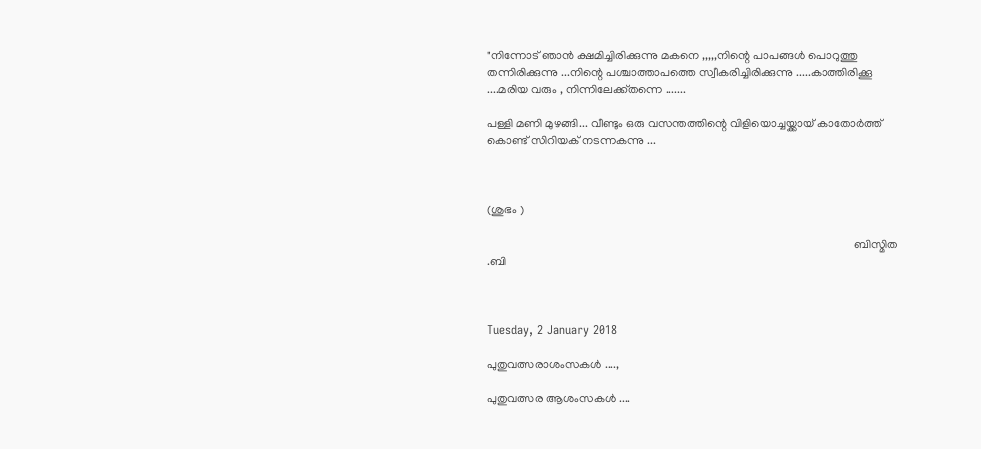"നിന്നോട് ഞാൻ ക്ഷമിച്ചിരിക്കുന്നു മകനെ ,,,,,നിന്റെ പാപങ്ങൾ പൊറുത്തു തന്നിരിക്കുന്നു ...നിന്റെ പശ്ചാത്താപത്തെ സ്വീകരിച്ചിരിക്കുന്നു .....കാത്തിരിക്കൂ ....മരിയ വരും , നിന്നിലേക്ക്‌തന്നെ .......

പള്ളി മണി മുഴങ്ങി... വീണ്ടും ഒരു വസന്തത്തിന്റെ വിളിയൊച്ചയ്ക്കായ് കാതോർത്ത് കൊണ്ട് സിറിയക് നടന്നകന്നു ...



(ശുഭം )

                                                                                                                             ബിസ്മിത .ബി



Tuesday, 2 January 2018

പുതുവത്സരാശംസകൾ ....,

പുതുവത്സര ആശംസകൾ ....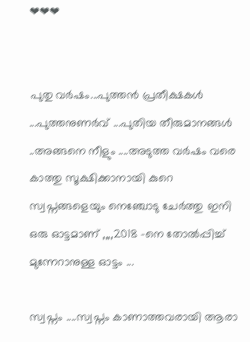❤❤❤


പുതു വർഷം...പുത്തൻ പ്രതീക്ഷകൾ ...പുത്തനുണർവ് ...പുതിയ തീരുമാനങ്ങൾ ..അങ്ങനെ നീളും ....അടുത്ത വർഷം വരെ കാത്തു സൂക്ഷിക്കാനായി കുറെ സ്വപ്നങ്ങളെയും നെഞ്ചോടു ചേർത്തു ഇനി ഒരു ഓട്ടമാണ് ,,,,2018 -നെ തോൽപ്പിച്ച് മുന്നേറാനുള്ള ഓട്ടം ...

സ്വപ്നം ....സ്വപ്നം കാണാത്തവരായി ആരാ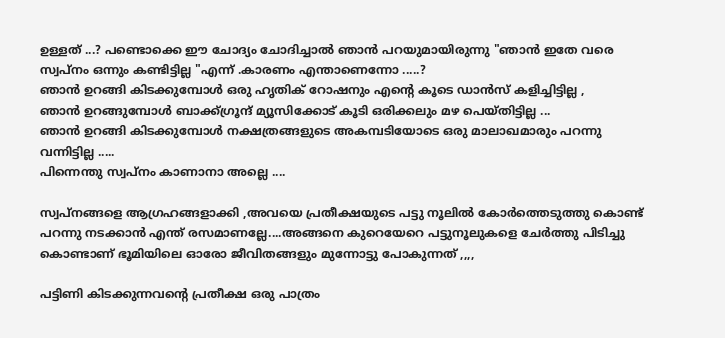ഉള്ളത് ...? പണ്ടൊക്കെ ഈ ചോദ്യം ചോദിച്ചാൽ ഞാൻ പറയുമായിരുന്നു "ഞാൻ ഇതേ വരെ സ്വപ്നം ഒന്നും കണ്ടിട്ടില്ല "എന്ന് .കാരണം എന്താണെന്നോ .....?
ഞാൻ ഉറങ്ങി കിടക്കുമ്പോൾ ഒരു ഹൃതിക് റോഷനും എന്റെ കൂടെ ഡാൻസ് കളിച്ചിട്ടില്ല ,
ഞാൻ ഉറങ്ങുമ്പോൾ ബാക്ക്ഗ്രൂന്ദ് മ്യൂസിക്കോട് കൂടി ഒരിക്കലും മഴ പെയ്തിട്ടില്ല ...
ഞാൻ ഉറങ്ങി കിടക്കുമ്പോൾ നക്ഷത്രങ്ങളുടെ അകമ്പടിയോടെ ഒരു മാലാഖമാരും പറന്നു വന്നിട്ടില്ല .....
പിന്നെന്തു സ്വപ്നം കാണാനാ അല്ലെ ....

സ്വപ്നങ്ങളെ ആഗ്രഹങ്ങളാക്കി ,അവയെ പ്രതീക്ഷയുടെ പട്ടു നൂലിൽ കോർത്തെടുത്തു കൊണ്ട് പറന്നു നടക്കാൻ എന്ത് രസമാണല്ലേ....അങ്ങനെ കുറെയേറെ പട്ടുനൂലുകളെ ചേർത്തു പിടിച്ചു കൊണ്ടാണ് ഭൂമിയിലെ ഓരോ ജീവിതങ്ങളും മുന്നോട്ടു പോകുന്നത് ,,,,

പട്ടിണി കിടക്കുന്നവന്റെ പ്രതീക്ഷ ഒരു പാത്രം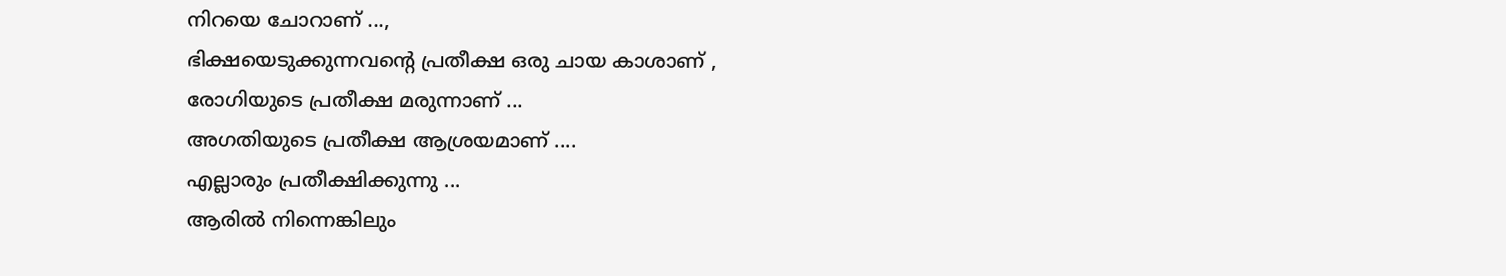നിറയെ ചോറാണ് ...,
ഭിക്ഷയെടുക്കുന്നവന്റെ പ്രതീക്ഷ ഒരു ചായ കാശാണ് ,
രോഗിയുടെ പ്രതീക്ഷ മരുന്നാണ് ...
അഗതിയുടെ പ്രതീക്ഷ ആശ്രയമാണ് ....
എല്ലാരും പ്രതീക്ഷിക്കുന്നു ...
ആരിൽ നിന്നെങ്കിലും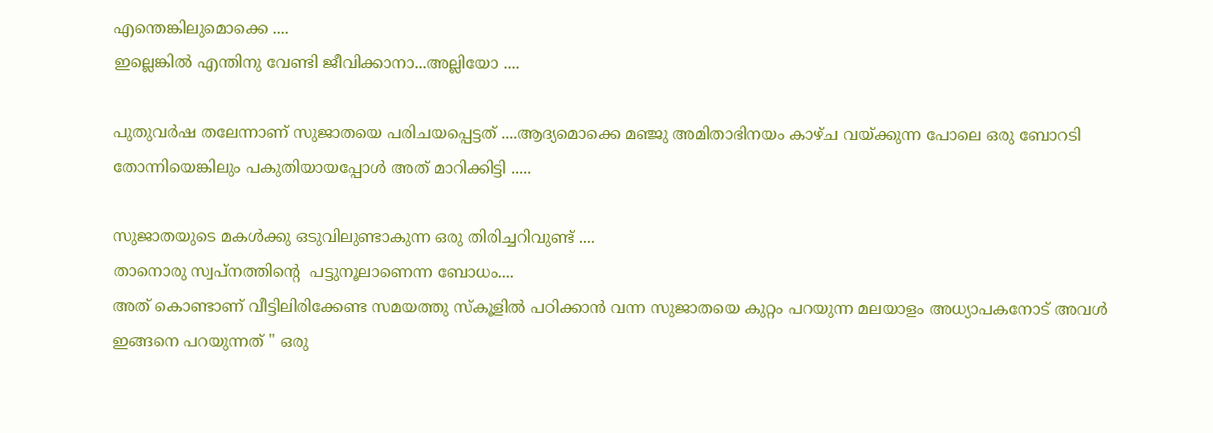എന്തെങ്കിലുമൊക്കെ ....
ഇല്ലെങ്കിൽ എന്തിനു വേണ്ടി ജീവിക്കാനാ...അല്ലിയോ ....

പുതുവർഷ തലേന്നാണ് സുജാതയെ പരിചയപ്പെട്ടത് ....ആദ്യമൊക്കെ മഞ്ജു അമിതാഭിനയം കാഴ്ച വയ്ക്കുന്ന പോലെ ഒരു ബോറടി തോന്നിയെങ്കിലും പകുതിയായപ്പോൾ അത് മാറിക്കിട്ടി .....

സുജാതയുടെ മകൾക്കു ഒടുവിലുണ്ടാകുന്ന ഒരു തിരിച്ചറിവുണ്ട് ....
താനൊരു സ്വപ്നത്തിന്റെ  പട്ടുനൂലാണെന്ന ബോധം....
അത് കൊണ്ടാണ് വീട്ടിലിരിക്കേണ്ട സമയത്തു സ്കൂളിൽ പഠിക്കാൻ വന്ന സുജാതയെ കുറ്റം പറയുന്ന മലയാളം അധ്യാപകനോട് അവൾ ഇങ്ങനെ പറയുന്നത് " ഒരു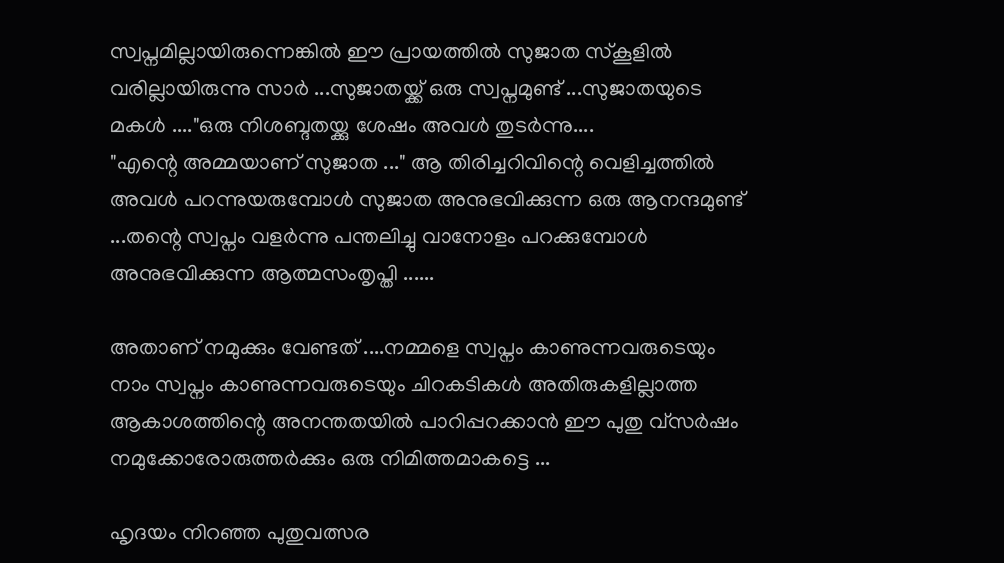സ്വപ്നമില്ലായിരുന്നെങ്കിൽ ഈ പ്രായത്തിൽ സുജാത സ്കൂളിൽ വരില്ലായിരുന്നു സാർ ...സുജാതയ്ക്ക് ഒരു സ്വപ്നമുണ്ട് ...സുജാതയുടെ മകൾ ...."ഒരു നിശബ്ദതയ്ക്കു ശേഷം അവൾ തുടർന്നു....
"എന്റെ അമ്മയാണ് സുജാത ..." ആ തിരിച്ചറിവിന്റെ വെളിച്ചത്തിൽ അവൾ പറന്നുയരുമ്പോൾ സുജാത അനുഭവിക്കുന്ന ഒരു ആനന്ദമുണ്ട് ...തന്റെ സ്വപ്നം വളർന്നു പന്തലിച്ചു വാനോളം പറക്കുമ്പോൾ അനുഭവിക്കുന്ന ആത്മസംതൃപ്തി ......

അതാണ് നമുക്കും വേണ്ടത് ....നമ്മളെ സ്വപ്നം കാണുന്നവരുടെയും നാം സ്വപ്നം കാണുന്നവരുടെയും ചിറകടികൾ അതിരുകളില്ലാത്ത ആകാശത്തിന്റെ അനന്തതയിൽ പാറിപ്പറക്കാൻ ഈ പുതു വ്സർഷം നമുക്കോരോരുത്തർക്കും ഒരു നിമിത്തമാകട്ടെ ...

ഹൃദയം നിറഞ്ഞ പുതുവത്സര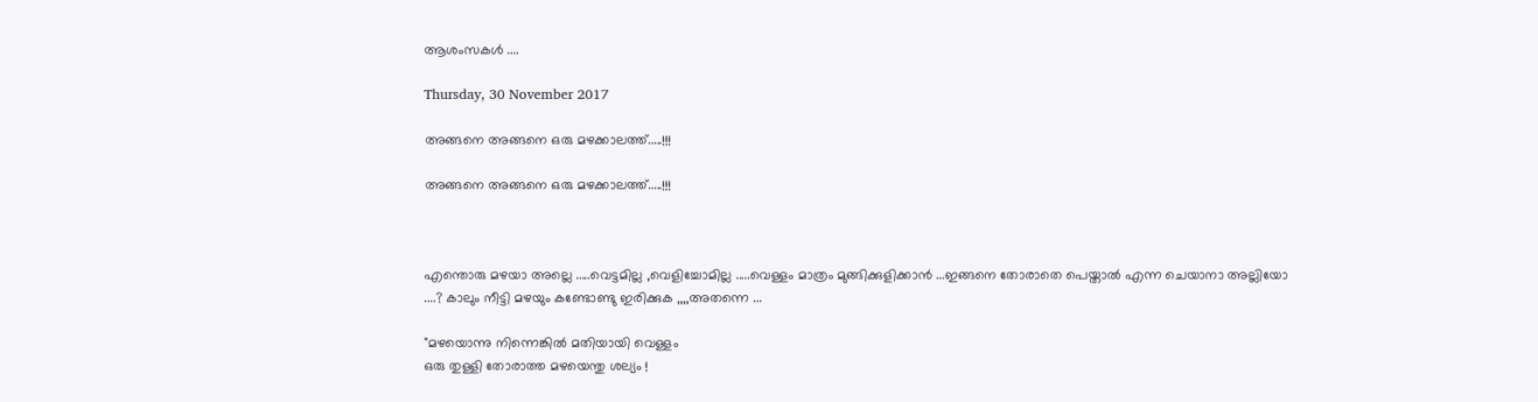ആശംസകൾ ....

Thursday, 30 November 2017

അങ്ങനെ അങ്ങനെ ഒരു മഴക്കാലത്ത്.....!!!

അങ്ങനെ അങ്ങനെ ഒരു മഴക്കാലത്ത്.....!!!



എന്തൊരു മഴയാ അല്ലെ .....വെട്ടമില്ല ,വെളിച്ചോമില്ല .....വെള്ളം മാത്രം മുങ്ങിക്കുളിക്കാൻ ...ഇങ്ങനെ തോരാതെ പെയ്താൽ എന്ന ചെയാനാ അല്ലിയോ ....? കാലും നീട്ടി മഴയും കണ്ടോണ്ടു ഇരിക്കുക ,,,,അതന്നെ ...

"മഴയൊന്നു നിന്നെങ്കിൽ മതിയായി വെള്ളം
ഒരു തുള്ളി തോരാത്ത മഴയെന്തു ശല്യം !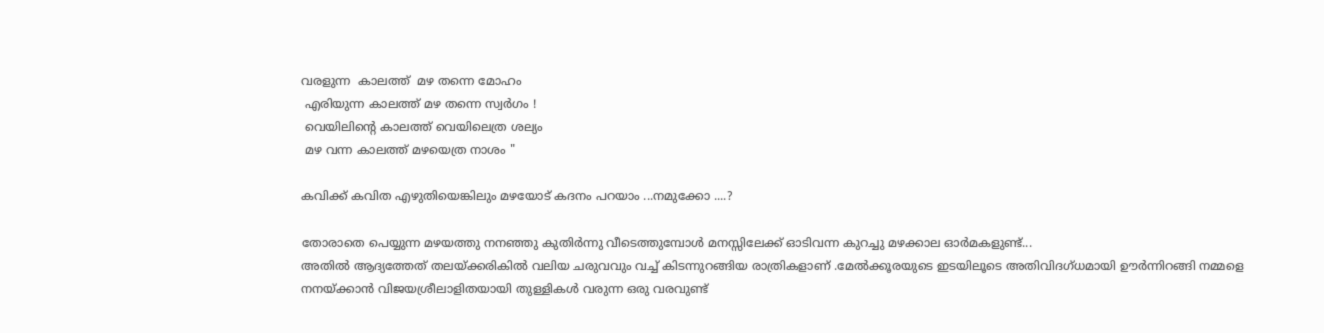വരളുന്ന  കാലത്ത്  മഴ തന്നെ മോഹം
 എരിയുന്ന കാലത്ത് മഴ തന്നെ സ്വർഗം !
 വെയിലിന്റെ കാലത്ത് വെയിലെത്ര ശല്യം
 മഴ വന്ന കാലത്ത് മഴയെത്ര നാശം "

കവിക്ക് കവിത എഴുതിയെങ്കിലും മഴയോട് കദനം പറയാം ...നമുക്കോ ....?

തോരാതെ പെയ്യുന്ന മഴയത്തു നനഞ്ഞു കുതിർന്നു വീടെത്തുമ്പോൾ മനസ്സിലേക്ക് ഓടിവന്ന കുറച്ചു മഴക്കാല ഓർമകളുണ്ട്...
അതിൽ ആദ്യത്തേത് തലയ്ക്കരികിൽ വലിയ ചരുവവും വച്ച് കിടന്നുറങ്ങിയ രാത്രികളാണ് .മേൽക്കൂരയുടെ ഇടയിലൂടെ അതിവിദഗ്ധമായി ഊർന്നിറങ്ങി നമ്മളെ നനയ്ക്കാൻ വിജയശ്രീലാളിതയായി തുള്ളികൾ വരുന്ന ഒരു വരവുണ്ട്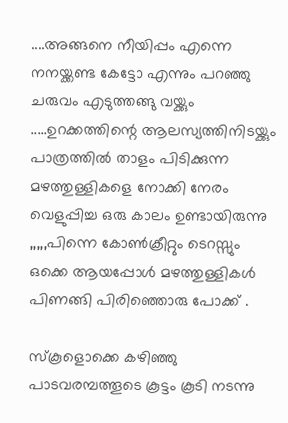....അങ്ങനെ നീയിപ്പം എന്നെ നനയ്ക്കണ്ട കേട്ടോ എന്നും പറഞ്ഞു ചരുവം എടുത്തങ്ങു വയ്ക്കും .....ഉറക്കത്തിന്റെ ആലസ്യത്തിനിടയ്ക്കും പാത്രത്തിൽ താളം പിടിക്കുന്ന മഴത്തുള്ളികളെ നോക്കി നേരം വെളുപ്പിച്ച ഒരു കാലം ഉണ്ടായിരുന്നു ,,,,,പിന്നെ കോൺക്രീറ്റും ടെറസ്സും ഒക്കെ ആയപ്പോൾ മഴത്തുള്ളികൾ പിണങ്ങി പിരിഞ്ഞൊരു പോക്ക് .

സ്കൂളൊക്കെ കഴിഞ്ഞു പാടവരമ്പത്തൂടെ കൂട്ടം കൂടി നടന്നു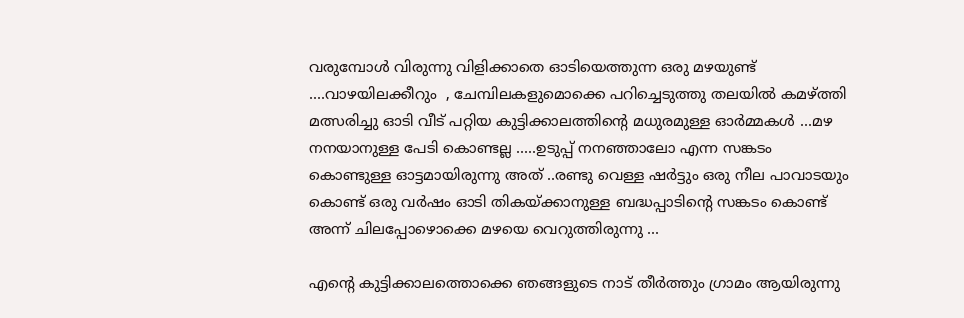വരുമ്പോൾ വിരുന്നു വിളിക്കാതെ ഓടിയെത്തുന്ന ഒരു മഴയുണ്ട് ....വാഴയിലക്കീറും  , ചേമ്പിലകളുമൊക്കെ പറിച്ചെടുത്തു തലയിൽ കമഴ്ത്തി മത്സരിച്ചു ഓടി വീട് പറ്റിയ കുട്ടിക്കാലത്തിന്റെ മധുരമുള്ള ഓർമ്മകൾ ...മഴ നനയാനുള്ള പേടി കൊണ്ടല്ല .....ഉടുപ്പ് നനഞ്ഞാലോ എന്ന സങ്കടം കൊണ്ടുള്ള ഓട്ടമായിരുന്നു അത് ..രണ്ടു വെള്ള ഷർട്ടും ഒരു നീല പാവാടയും കൊണ്ട് ഒരു വർഷം ഓടി തികയ്ക്കാനുള്ള ബദ്ധപ്പാടിന്റെ സങ്കടം കൊണ്ട് അന്ന് ചിലപ്പോഴൊക്കെ മഴയെ വെറുത്തിരുന്നു ...

എന്റെ കുട്ടിക്കാലത്തൊക്കെ ഞങ്ങളുടെ നാട് തീർത്തും ഗ്രാമം ആയിരുന്നു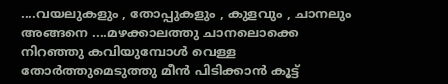....വയലുകളും , തോപ്പുകളും , കുളവും , ചാനലും അങ്ങനെ ....മഴക്കാലത്തു ചാനലൊക്കെ നിറഞ്ഞു കവിയുമ്പോൾ വെള്ള തോർത്തുമെടുത്തു മീൻ പിടിക്കാൻ കൂട്ട്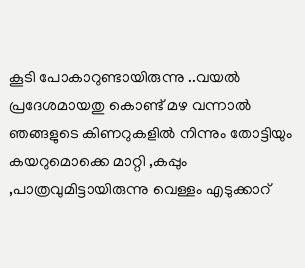കൂടി പോകാറുണ്ടായിരുന്നു ..വയൽ പ്രദേശമായതു കൊണ്ട് മഴ വന്നാൽ ഞങ്ങളുടെ കിണറുകളിൽ നിന്നും തോട്ടിയും കയറുമൊക്കെ മാറ്റി ,കപ്പും ,പാത്രവുമിട്ടായിരുന്നു വെള്ളം എടുക്കാറ്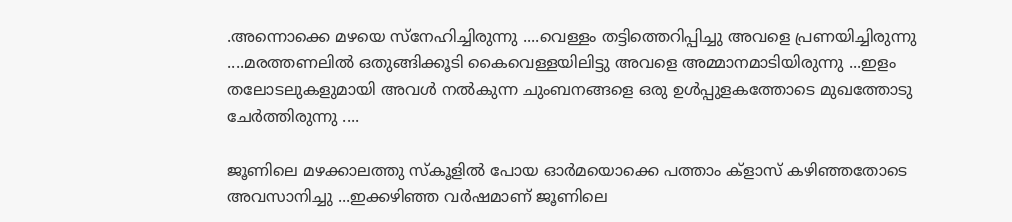.അന്നൊക്കെ മഴയെ സ്നേഹിച്ചിരുന്നു ....വെള്ളം തട്ടിത്തെറിപ്പിച്ചു അവളെ പ്രണയിച്ചിരുന്നു ....മരത്തണലിൽ ഒതുങ്ങിക്കൂടി കൈവെള്ളയിലിട്ടു അവളെ അമ്മാനമാടിയിരുന്നു ...ഇളം തലോടലുകളുമായി അവൾ നൽകുന്ന ചുംബനങ്ങളെ ഒരു ഉൾപ്പുളകത്തോടെ മുഖത്തോടു ചേർത്തിരുന്നു ....

ജൂണിലെ മഴക്കാലത്തു സ്കൂളിൽ പോയ ഓർമയൊക്കെ പത്താം ക്‌ളാസ് കഴിഞ്ഞതോടെ അവസാനിച്ചു ...ഇക്കഴിഞ്ഞ വർഷമാണ് ജൂണിലെ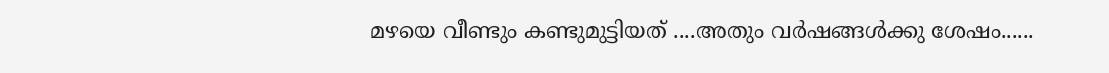മഴയെ വീണ്ടും കണ്ടുമുട്ടിയത് ....അതും വർഷങ്ങൾക്കു ശേഷം......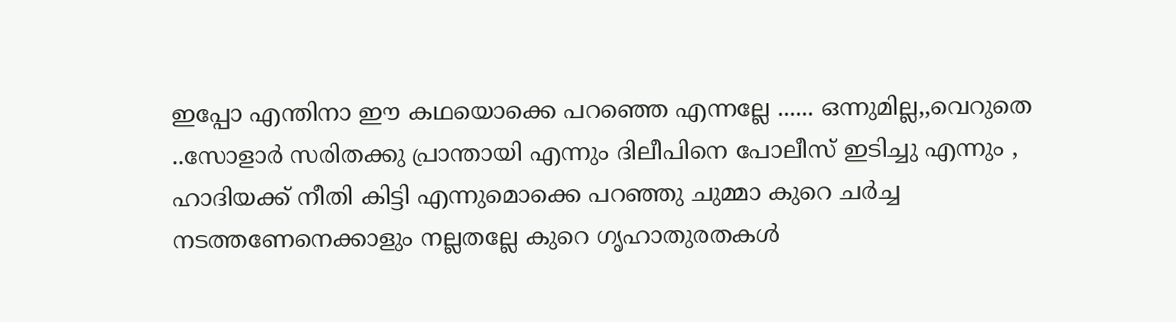ഇപ്പോ എന്തിനാ ഈ കഥയൊക്കെ പറഞ്ഞെ എന്നല്ലേ ...... ഒന്നുമില്ല,,വെറുതെ ..സോളാർ സരിതക്കു പ്രാന്തായി എന്നും ദിലീപിനെ പോലീസ് ഇടിച്ചു എന്നും , ഹാദിയക്ക് നീതി കിട്ടി എന്നുമൊക്കെ പറഞ്ഞു ചുമ്മാ കുറെ ചർച്ച നടത്തണേനെക്കാളും നല്ലതല്ലേ കുറെ ഗൃഹാതുരതകൾ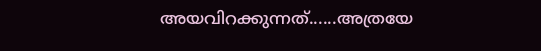അയവിറക്കുന്നത്......അത്രയേ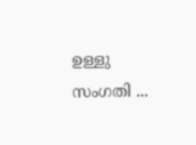ഉള്ളു സംഗതി ...